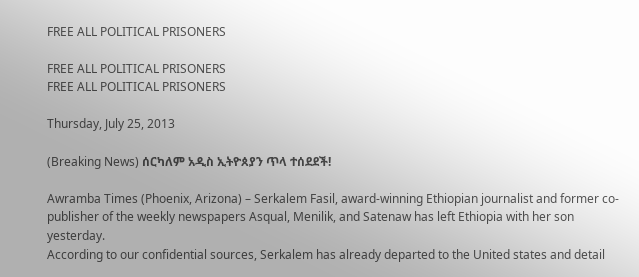FREE ALL POLITICAL PRISONERS

FREE ALL POLITICAL PRISONERS
FREE ALL POLITICAL PRISONERS

Thursday, July 25, 2013

(Breaking News) ሰርካለም አዲስ ኢትዮጰያን ጥላ ተሰደደች!

Awramba Times (Phoenix, Arizona) – Serkalem Fasil, award-winning Ethiopian journalist and former co-publisher of the weekly newspapers Asqual, Menilik, and Satenaw has left Ethiopia with her son yesterday.
According to our confidential sources, Serkalem has already departed to the United states and detail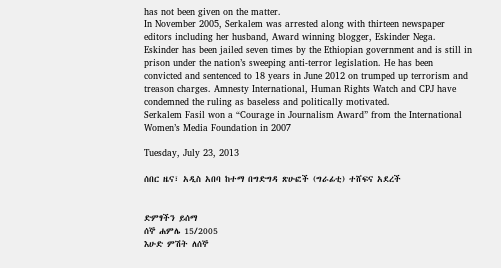has not been given on the matter.
In November 2005, Serkalem was arrested along with thirteen newspaper editors including her husband, Award winning blogger, Eskinder Nega. Eskinder has been jailed seven times by the Ethiopian government and is still in prison under the nation’s sweeping anti-terror legislation. He has been convicted and sentenced to 18 years in June 2012 on trumped up terrorism and treason charges. Amnesty International, Human Rights Watch and CPJ have condemned the ruling as baseless and politically motivated.
Serkalem Fasil won a “Courage in Journalism Award” from the International Women’s Media Foundation in 2007

Tuesday, July 23, 2013

ሰበር ዜና፣ አዲስ አበባ ከተማ በግድግዳ ጽሁፎች (ግራፊቲ) ተሸፍና አደረች


ድምፃችን ይሰማ
ሰኞ ሐምሌ 15/2005
እሁድ ምሽት ለሰኞ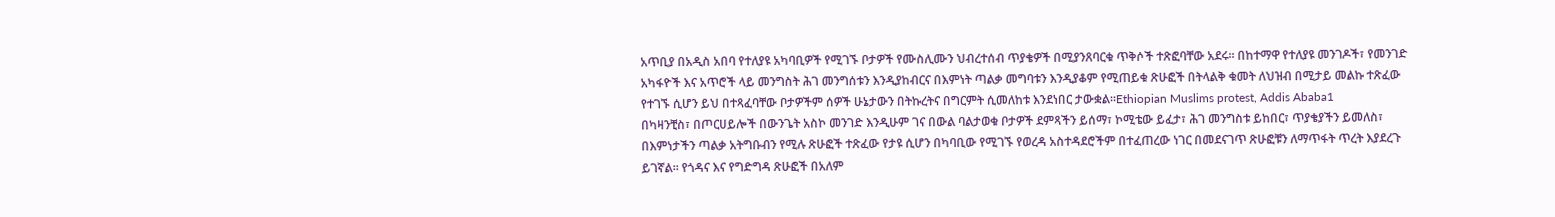አጥቢያ በአዲስ አበባ የተለያዩ አካባቢዎች የሚገኙ ቦታዎች የሙስሊሙን ህብረተሰብ ጥያቄዎች በሚያንጸባርቁ ጥቅሶች ተጽፎባቸው አደሩ፡፡ በከተማዋ የተለያዩ መንገዶች፣ የመንገድ አካፋዮች እና አጥሮች ላይ መንግስት ሕገ መንግሰቱን እንዲያከብርና በእምነት ጣልቃ መግባቱን እንዲያቆም የሚጠይቁ ጽሁፎች በትላልቅ ቁመት ለህዝብ በሚታይ መልኩ ተጽፈው የተገኙ ሲሆን ይህ በተጻፈባቸው ቦታዎችም ሰዎች ሁኔታውን በትኩረትና በግርምት ሲመለከቱ እንደነበር ታውቋል፡፡Ethiopian Muslims protest, Addis Ababa1
በካዛንቺስ፣ በጦርሀይሎች በውንጌት አስኮ መንገድ እንዲሁም ገና በውል ባልታወቁ ቦታዎች ደምጻችን ይሰማ፣ ኮሚቴው ይፈታ፣ ሕገ መንግስቱ ይከበር፣ ጥያቄያችን ይመለስ፣ በእምነታችን ጣልቃ አትግቡብን የሚሉ ጽሁፎች ተጽፈው የታዩ ሲሆን በካባቢው የሚገኙ የወረዳ አስተዳደሮችም በተፈጠረው ነገር በመደናገጥ ጽሁፎቹን ለማጥፋት ጥረት እያደረጉ ይገኛል፡፡ የጎዳና እና የግድግዳ ጽሁፎች በአለም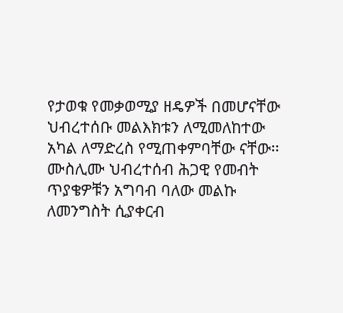የታወቁ የመቃወሚያ ዘዴዎች በመሆናቸው ህብረተሰቡ መልእክቱን ለሚመለከተው አካል ለማድረስ የሚጠቀምባቸው ናቸው፡፡
ሙስሊሙ ህብረተሰብ ሕጋዊ የመብት ጥያቄዎቹን አግባብ ባለው መልኩ ለመንግስት ሲያቀርብ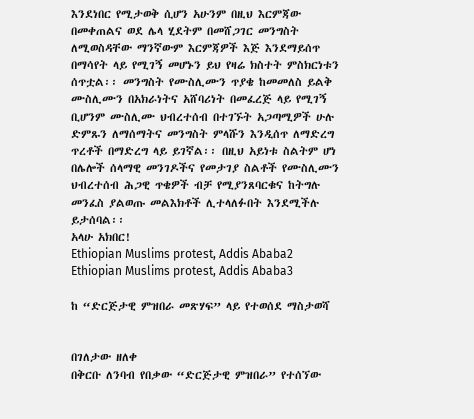እንደነበር የሚታወቅ ሲሆን አሁንም በዚህ እርምጃው በመቀጠልና ወደ ሌላ ሂደትም በመሸጋገር መንግስት ለሚወስዳቸው ማንኛውም እርምጃዎች እጅ እንደማይሰጥ በማሳየት ላይ የሚገኝ መሆኑን ይህ የዛሬ ክስተት ምስክርነቱን ሰጥቷል፡፡ መንግስት የሙስሊሙን ጥያቄ ከመመለስ ይልቅ ሙስሊሙን በአክራነትና አሸባሪነት በመፈረጅ ላይ የሚገኝ ቢሆንም ሙስሊሙ ህብረተሰብ በተገኙት አጋጣሚዎች ሁሉ ድምጹን ለማሰማትና መንግስት ምላሹን እንዲሰጥ ለማድረግ ጥረቶች በማድረግ ላይ ይገኛል፡፡ በዚህ አይነቱ ስልትም ሆነ በሌሎች ሰላማዊ መንገዶችና የመታገያ ስልቶች የሙስሊሙን ህብረተሰብ ሕጋዊ ጥቄዎች ብቻ የሚያንጸባርቁና ከትግሉ መንፈስ ያልወጡ መልእክቶች ሊተላለፉበት እንደሚችሉ ይታሰባል፡፡
አላሁ አክበር!
Ethiopian Muslims protest, Addis Ababa2
Ethiopian Muslims protest, Addis Ababa3

ከ “ድርጅታዊ ምዝበራ መጽሃፍ” ላይ የተወሰደ ማስታወሻ


በገለታው ዘለቀ
በቅርቡ ለንባብ የበቃው “ድርጅታዊ ምዝበራ” የተሰኘው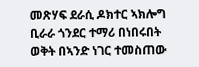መጽሃፍ ደራሲ ዶክተር ኣክሎግ ቢራራ ጎንደር ተማሪ በነበሩበት ወቅት በኣንድ ነገር ተመስጠው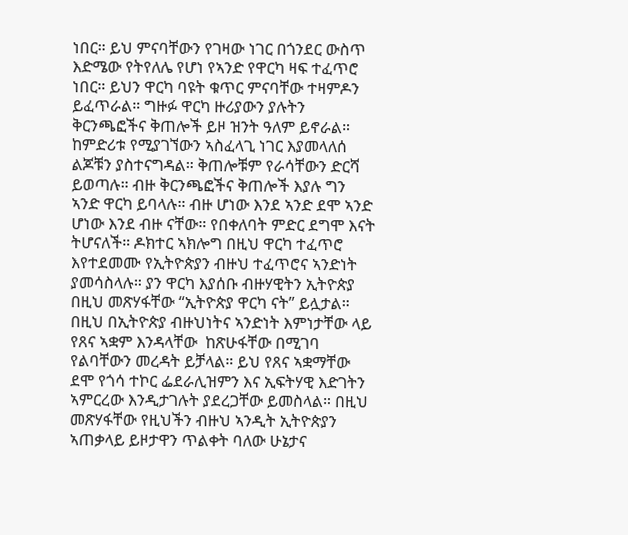ነበር። ይህ ምናባቸውን የገዛው ነገር በጎንደር ውስጥ እድሜው የትየለሌ የሆነ የኣንድ የዋርካ ዛፍ ተፈጥሮ ነበር። ይህን ዋርካ ባዩት ቁጥር ምናባቸው ተዛምዶን ይፈጥራል። ግዙፉ ዋርካ ዙሪያውን ያሉትን ቅርንጫፎችና ቅጠሎች ይዞ ዝንት ዓለም ይኖራል። ከምድሪቱ የሚያገኘውን ኣስፈላጊ ነገር እያመላለሰ ልጆቹን ያስተናግዳል። ቅጠሎቹም የራሳቸውን ድርሻ ይወጣሉ። ብዙ ቅርንጫፎችና ቅጠሎች እያሉ ግን ኣንድ ዋርካ ይባላሉ። ብዙ ሆነው እንደ ኣንድ ደሞ ኣንድ ሆነው እንደ ብዙ ናቸው። የበቀለባት ምድር ደግሞ እናት ትሆናለች። ዶክተር ኣክሎግ በዚህ ዋርካ ተፈጥሮ እየተደመሙ የኢትዮጵያን ብዙህ ተፈጥሮና ኣንድነት ያመሳስላሉ። ያን ዋርካ እያሰቡ ብዙሃዊትን ኢትዮጵያ በዚህ መጽሃፋቸው “ኢትዮጵያ ዋርካ ናት” ይሏታል። በዚህ በኢትዮጵያ ብዙህነትና ኣንድነት እምነታቸው ላይ የጸና ኣቋም እንዳላቸው  ከጽሁፋቸው በሚገባ የልባቸውን መረዳት ይቻላል። ይህ የጸና ኣቋማቸው ደሞ የጎሳ ተኮር ፌደራሊዝምን እና ኢፍትሃዊ እድገትን ኣምርረው እንዲታገሉት ያደረጋቸው ይመስላል። በዚህ መጽሃፋቸው የዚህችን ብዙህ ኣንዲት ኢትዮጵያን  ኣጠቃላይ ይዞታዋን ጥልቀት ባለው ሁኔታና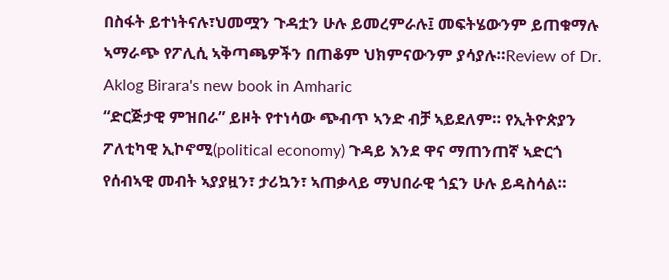በስፋት ይተነትናሉ፣ህመሟን ጉዳቷን ሁሉ ይመረምራሉ፤ መፍትሄውንም ይጠቁማሉ ኣማራጭ የፖሊሲ ኣቅጣጫዎችን በጠቆም ህክምናውንም ያሳያሉ።Review of Dr. Aklog Birara's new book in Amharic
“ድርጅታዊ ምዝበራ” ይዞት የተነሳው ጭብጥ ኣንድ ብቻ ኣይደለም። የኢትዮጵያን ፖለቲካዊ ኢኮኖሚ(political economy) ጉዳይ እንደ ዋና ማጠንጠኛ ኣድርጎ የሰብኣዊ መብት ኣያያዟን፣ ታሪኳን፣ ኣጠቃላይ ማህበራዊ ጎኗን ሁሉ ይዳስሳል።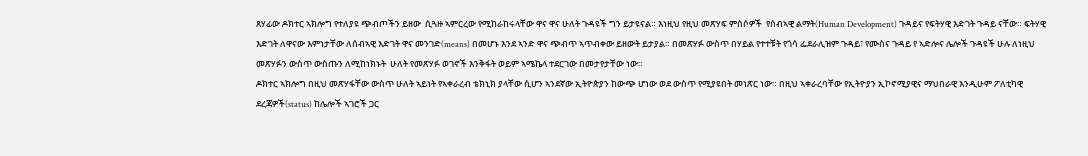ጸሃፊው ዶክተር ኣክሎግ የተለያዩ ጭብጦችን ይዘው  ሲጓዙ ኣምርረው የሚከራከሩላቸው ዋና ዋና ሁለት ጉዳዩች ግን ይታዩናል። እነዚህ የዚህ መጽሃፍ ምሰሶዎች  የሰብኣዊ ልማት(Human Development) ጉዳይና የፍትሃዊ እድገት ጉዳይ ናቸው። ፍትሃዊ እድገት ለዋናው እምነታቸው ለሰብኣዊ እድገት ዋና መንገድ(means) በመሆኑ እንደ ኣንድ ዋና ጭብጥ ኣጥብቀው ይዘውት ይታያል። በመጽሃፉ ውስጥ በሃይል የተተቹት የጎሳ ፌደራሊዝም ጉዳይ፣ የሙስና ጉዳይ የ ኣድሎና ሌሎች ጉዳዩች ሁሉ ለነዚህ መጽሃፉን ውስጥ ውስጡን ለሚከነክኑት  ሁለት የመጽሃፉ ወገኖች እንቅፋት ወይም ኣሜኬላ ተደርገው በመታየታቸው ነው።
ዶክተር ኣክሎግ በዚህ መጽሃፋቸው ውስጥ ሁለት ኣይነት የኣቀራረብ ቴክኒክ ያላቸው ሲሆን ኣንደኛው ኢትዮጵያን ከውጭ ሆነው ወደ ውስጥ የሚያዩበት መነጽር ነው። በዚህ ኣቀራረባቸው የኢትዮያን ኢኮኖሚያዊና ማህበራዊ እንዲሁም ፖለቲካዊ ደረጃዎች(status) ከሌሎች ኣገሮች ጋር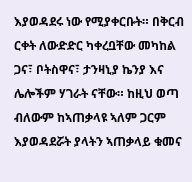እያወዳደሩ ነው የሚያቀርቡት። በቅርብ ርቀት ለውድድር ካቀረቧቸው መካከል ጋና፣ ቦትስዋና፣ ታንዛኒያ ኬንያ እና ሌሎችም ሃገራት ናቸው። ከዚህ ወጣ ብለውም ከኣጠቃላዩ ኣለም ጋርም እያወዳደሯት ያላትን ኣጠቃላይ ቁመና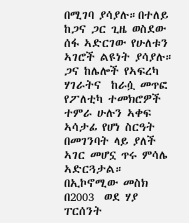በሚገባ ያሳያሉ።በተለይ ከጋና ጋር ጊዜ ወስደው ሰፋ ኣድርገው የሁለቱን ኣገሮች ልዩነት ያሳያሉ። ጋና ከሌሎች የኣፍረካ ሃገራትና  ከራሷ መጥፎ የፖለቲካ ተመክሮዎች ተምራ ሁሉን ኣቀፍ ኣሳታፊ የሆነ ስርዓት በመገንባት ላይ ያለች ኣገር መሆኗ ጥሩ ምሳሌ ኣድርጓታል። በኢኮኖሚው መስክ በ2003  ወደ ሃያ ፐርሰንት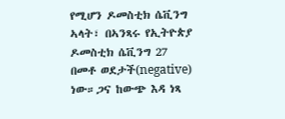የሚሆን ዶመስቲክ ሴቪንግ ኣላት፣ በኣንጻሩ የኢትዮጵያ ዶመስቲክ ሴቪንግ 27 በመቶ ወደታች(negative) ነው።ጋና ከውጭ እዳ ነጻ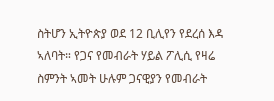ስትሆን ኢትዮጵያ ወደ 12 ቢሊየን የደረሰ እዳ ኣለባት። የጋና የመብራት ሃይል ፖሊሲ የዛሬ ስምንት ኣመት ሁሉም ጋናዊያን የመብራት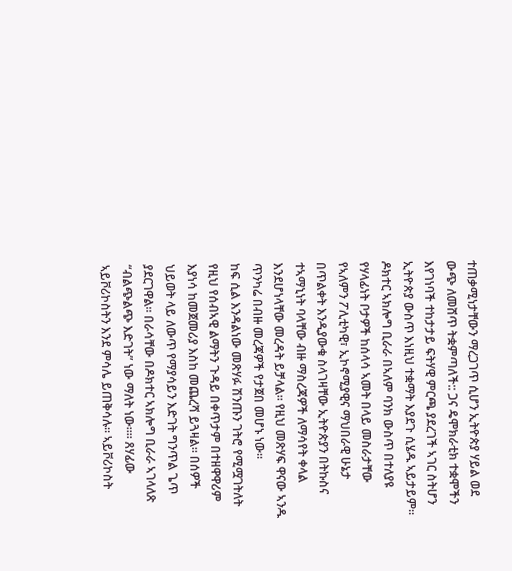ተጠቃሚነታቸውን ማረጋገጥ ሲሆን ኢትዮጵያ ሃይል ወደ ውጭ ለመሸጥ ትቋምጣለች:: ጋና ዴሞክራቲክ ተቋሞችን እየገነባች ተከታታይ ፍትሃዊ ምርጫ ያደረገች ኣገር ስትሆን ኢትዮጵያ ውስጥ እነዚህ ተቋማት እያደጉ ሲሄዱ ኣይታይም።
ዶክተር ኣክሎግ ቢራራ በኣለም ባንክ ውስጥ በተለያዩ የሃላፊነት ቦታዎች ከሰላሳ ኣመት በላይ መስራታቸው የኣለምን ፖሊቲካዊ፣ ኢኮኖሚያዊና ማህበራዊ ሁኔታ በጥልቀት እንዲያውቁ ስላገዛቸው ኢትዮጵያን በትኩስና ተኣማኒነት ባላቸው ብዙ ማስረጃዎች ለማሳየት ቀላል እንደሆነላቸው መረዳት ይቻላል። የዚህ መጽሃፍ ዋናው ኣንዱ ጥንካሬ በብዙ መረጃዎች የታጀበ መሆኑ ነው።
ከፍ ሲል እንዳልነው መጽሃፉ ሽንጡን ገትሮ የሚሟገትለት የዚህ የሰብኣዊ ልማትን ጉዳይ በቀጥታም በተዘዋዋሪም እያነሳ ከመጀመሪያ እስከ መጨረሻ ይጓዛል። በሰዎች ህይወት ላይ ለውጥ የማያሳይን እድገት ግንጥል ጌጥ ያደርገዋል። በራሳቸው በዶክተር ኣክሎግ ቢራራ ኣገላለጽ “ብልጭልጭ እድገት” ነው ማለት ነው።። ጸሃፊው ኣይቮሪኮስትን እንደ ምሳሌ ይጠቅሳሉ። ኣይቮሪኮስት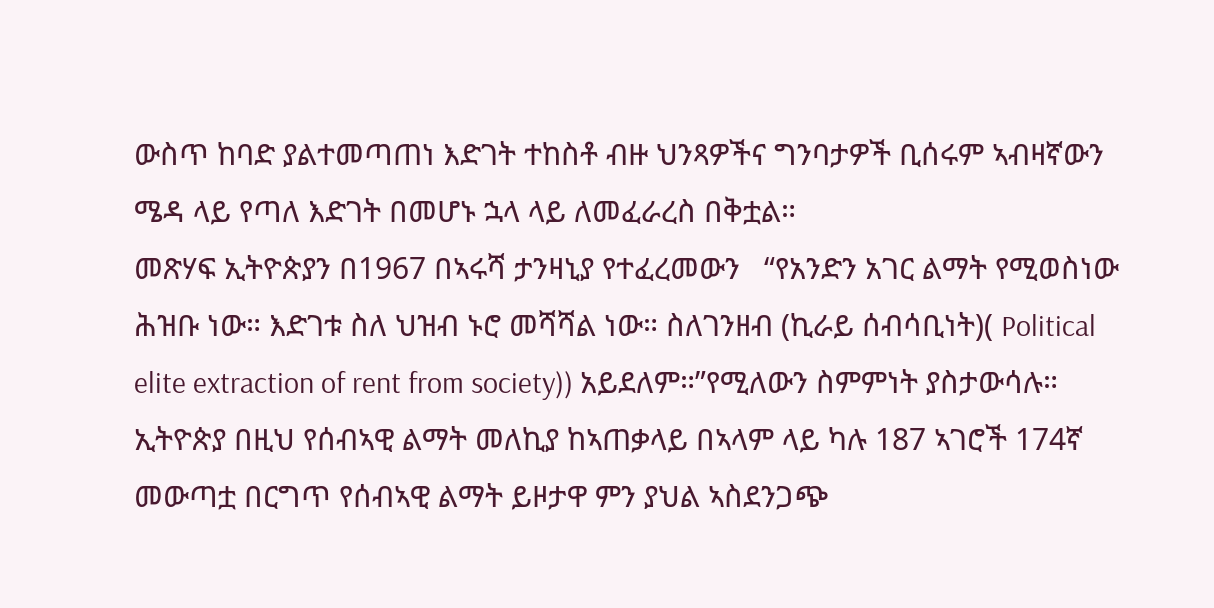ውስጥ ከባድ ያልተመጣጠነ እድገት ተከስቶ ብዙ ህንጻዎችና ግንባታዎች ቢሰሩም ኣብዛኛውን ሜዳ ላይ የጣለ እድገት በመሆኑ ኋላ ላይ ለመፈራረስ በቅቷል።
መጽሃፍ ኢትዮጵያን በ1967 በኣሩሻ ታንዛኒያ የተፈረመውን   “የአንድን አገር ልማት የሚወስነው ሕዝቡ ነው። እድገቱ ስለ ህዝብ ኑሮ መሻሻል ነው። ስለገንዘብ (ኪራይ ሰብሳቢነት)( Political elite extraction of rent from society)) አይደለም።”የሚለውን ስምምነት ያስታውሳሉ። ኢትዮጵያ በዚህ የሰብኣዊ ልማት መለኪያ ከኣጠቃላይ በኣላም ላይ ካሉ 187 ኣገሮች 174ኛ መውጣቷ በርግጥ የሰብኣዊ ልማት ይዞታዋ ምን ያህል ኣስደንጋጭ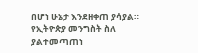በሆነ ሁኔታ እንደዘቀጠ ያሳያል።
የኢትዮጵያ መንግስት ስለ ያልተመጣጠነ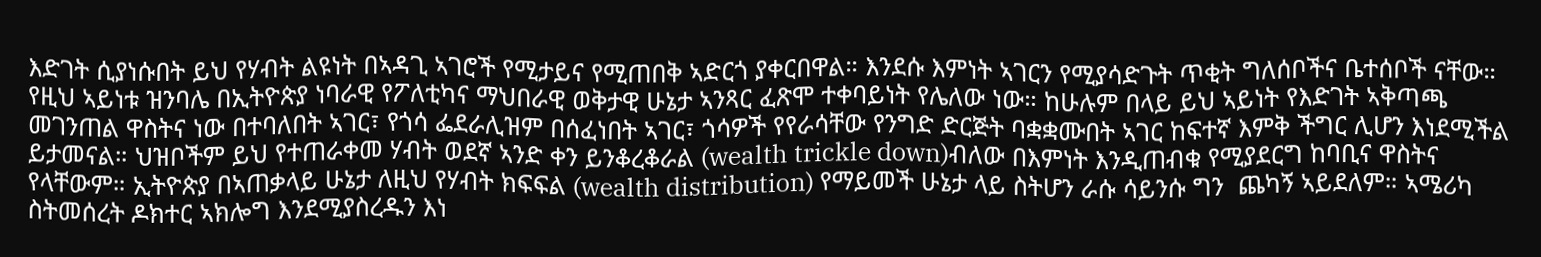እድገት ሲያነሱበት ይህ የሃብት ልዩነት በኣዳጊ ኣገሮች የሚታይና የሚጠበቅ ኣድርጎ ያቀርበዋል። እንደሱ እምነት ኣገርን የሚያሳድጉት ጥቂት ግለሰቦችና ቤተሰቦች ናቸው። የዚህ ኣይነቱ ዝንባሌ በኢትዮጵያ ነባራዊ የፖለቲካና ማህበራዊ ወቅታዊ ሁኔታ ኣንጻር ፈጽሞ ተቀባይነት የሌለው ነው። ከሁሉም በላይ ይህ ኣይነት የእድገት ኣቅጣጫ መገንጠል ዋስትና ነው በተባለበት ኣገር፣ የጎሳ ፌደራሊዝም በሰፈነበት ኣገር፣ ጎሳዎች የየራሳቸው የንግድ ድርጅት ባቋቋሙበት ኣገር ከፍተኛ እምቅ ችግር ሊሆን እነደሚችል ይታመናል። ህዝቦችም ይህ የተጠራቀመ ሃብት ወደኛ ኣንድ ቀን ይንቆረቆራል (wealth trickle down)ብለው በእምነት እንዲጠብቁ የሚያደርግ ከባቢና ዋስትና የላቸውም። ኢትዮጵያ በኣጠቃላይ ሁኔታ ለዚህ የሃብት ክፍፍል (wealth distribution) የማይመች ሁኔታ ላይ ስትሆን ራሱ ሳይንሱ ግን  ጨካኝ ኣይደለም። ኣሜሪካ ስትመሰረት ዶክተር ኣክሎግ እንደሚያስረዱን እነ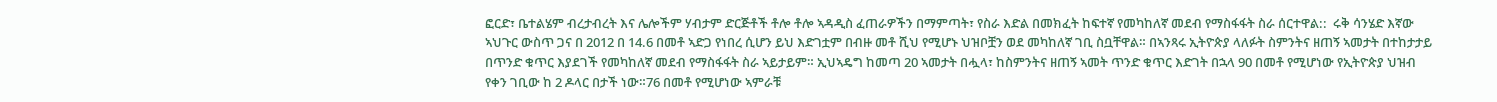ፎርድ፣ ቤተልሄም ብረታብረት እና ሌሎችም ሃብታም ድርጅቶች ቶሎ ቶሎ ኣዳዲስ ፈጠራዎችን በማምጣት፣ የስራ እድል በመክፈት ከፍተኛ የመካከለኛ መደብ የማስፋፋት ስራ ሰርተዋል::  ሩቅ ሳንሄድ እኛው ኣህጉር ውስጥ ጋና በ 2012 በ 14.6 በመቶ ኣድጋ የነበረ ሲሆን ይህ እድገቷም በብዙ መቶ ሺህ የሚሆኑ ህዝቦቿን ወደ መካከለኛ ገቢ ስቧቸዋል። በኣንጻሩ ኢትዮጵያ ላለፉት ስምንትና ዘጠኝ ኣመታት በተከታታይ በጥንድ ቁጥር እያደገች የመካከለኛ መደብ የማስፋፋት ስራ ኣይታይም። ኢህኣዴግ ከመጣ 20 ኣመታት በሗላ፣ ከስምንትና ዘጠኝ ኣመት ጥንድ ቁጥር እድገት በኋላ 90 በመቶ የሚሆነው የኢትዮጵያ ህዝብ የቀን ገቢው ከ 2 ዶላር በታች ነው።76 በመቶ የሚሆነው ኣምራቹ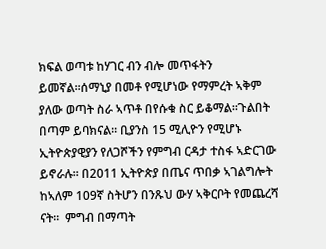ክፍል ወጣቱ ከሃገር ብን ብሎ መጥፋትን ይመኛል።ሰማኒያ በመቶ የሚሆነው የማምረት ኣቅም ያለው ወጣት ስራ ኣጥቶ በየሱቁ ስር ይቆማል።ጉልበት በጣም ይባክናል። ቢያንስ 15 ሚሊዮን የሚሆኑ ኢትዮጵያዊያን የለጋሾችን የምግብ ርዳታ ተስፋ ኣድርገው ይኖራሉ። በ2011 ኢትዮጵያ በጤና ጥበቃ ኣገልግሎት ከኣለም 109ኛ ስትሆን በንጹህ ውሃ ኣቅርቦት የመጨረሻ ናት።  ምግብ በማጣት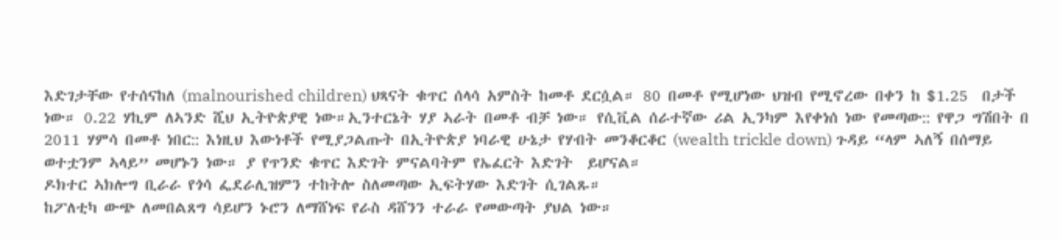እድገታቸው የተሰናከለ (malnourished children) ህጻናት ቁጥር ሰላሳ አምስት ከመቶ ደርሷል። 80 በመቶ የሚሆነው ህዝብ የሚኖረው በቀን ከ $1.25  በታች ነው። 0.22 ሃኪም ለኣንድ ሺህ ኢትዮጵያዊ ነው።ኢንተርኔት ሃያ ኣራት በመቶ ብቻ ነው። የሲቪል ሰራተኛው ሪል ኢንካም እየቀነሰ ነው የመጣው:: የዋጋ ግሽበት በ 2011 ሃምሳ በመቶ ነበር:: እነዚህ እውነቶች የሚያጋልጡት በኢትዮጵያ ነባራዊ ሁኔታ የሃብት መንቆርቆር (wealth trickle down) ጉዳይ “ላም ኣለኝ በሰማይ ወተቷንም ኣላይ” መሆኑን ነው። ያ የጥንድ ቁጥር እድገት ምናልባትም የኤፈርት እድገት  ይሆናል።
ዶክተር ኣክሎግ ቢራራ የጎሳ ፌደራሊዝምን ተከትሎ ስለመጣው ኢፍትሃው እድገት ሲገልጹ።
ከፖለቲካ ውጭ ለመበልጸግ ሳይሆን ኑሮን ለማሸነፍ የራስ ዳሸንን ተራራ የመውጣት ያህል ነው።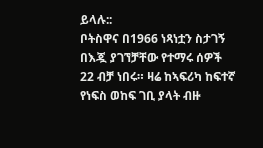ይላሉ::
ቦትስዋና በ1966 ነጻነቷን ስታገኝ በእጇ ያገኘቻቸው የተማሩ ሰዎች 22 ብቻ ነበሩ። ዛሬ ከኣፍሪካ ከፍተኛ የነፍስ ወከፍ ገቢ ያላት ብዙ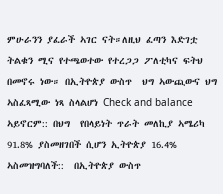ምሁራንን ያፈራች ኣገር ናት።ለዚህ ፈጣን እድገቷ ትልቁን ሚና የተጫወተው የተረጋጋ ፖለቲካና ፍትህ በመኖሩ ነው። በኢትዮጵያ ውስጥ  ህግ ኣውጪውና ህግ ኣስፈጻሚው ነጻ ስላልሆነ Check and balance ኣይኖርም:: በህግ  የበላይነት ጥራት መለኪያ ኣሜሪካ  91.8% ያስመዘገበች ሲሆን ኢትዮጵያ 16.4% ኣስመዝግባለች::  በኢትዮጵያ ውስጥ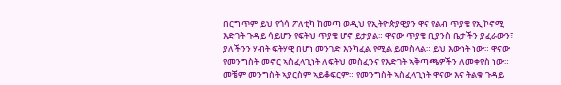በርግጥም ይህ የጎሳ ፖለቲካ ከመጣ ወዲህ የኢትዮጵያዊያን ዋና የልብ ጥያቄ የኢኮኖሚ እድገት ጉዳይ ሳይሆን የፍትህ ጥያቄ ሆኖ ይታያል። ዋናው ጥያቄ ቢያንስ ቤታችን ያፈራውን፣ ያለችንን ሃብት ፍትሃዊ በሆነ መንገድ እንካፈል የሚል ይመስላል። ይህ እውነት ነው። ዋናው የመንግስት መኖር ኣስፈላጊነት ለፍትህ መስፈንና የእድገት ኣቅጣጫዎችን ለመቀየስ ነው። መቼም መንግስት ኣያርስም ኣይቆፍርም። የመንግስት ኣስፈላጊነት ዋናው እና ትልቁ ጉዳይ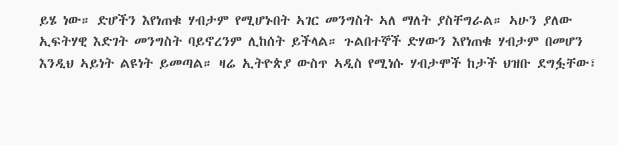ይሄ ነው። ድሆችን እየነጠቁ ሃብታም የሚሆኑበት ኣገር መንግስት ኣለ ማለት ያስቸግራል። ኣሁን ያለው ኢፍትሃዊ እድገት መንግስት ባይኖረንም ሊከሰት ይችላል። ጉልበተኞች ድሃውን እየነጠቁ ሃብታም በመሆን እንዲህ ኣይነት ልዩነት ይመጣል። ዛሬ ኢትዮጵያ ውስጥ ኣዲስ የሚነሱ ሃብታሞች ከታች ህዝቡ ደግፏቸው፣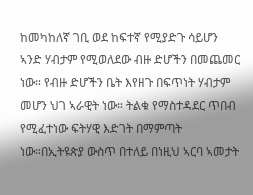ከመካከለኛ ገቢ ወደ ከፍተኛ የሚያድጉ ሳይሆን ኣንድ ሃብታም የሚወለደው ብዙ ድሆችን በመጨመር ነው። የብዙ ድሆችን ቤት እየዘጉ በፍጥነት ሃብታም መሆን ህገ ኣራዊት ነው። ትልቁ የማስተዳደር ጥበብ የሚፈተነው ፍትሃዊ እድገት በማምጣት ነው።በኢትዩጵያ ውስጥ በተለይ በነዚህ ኣርባ ኣመታት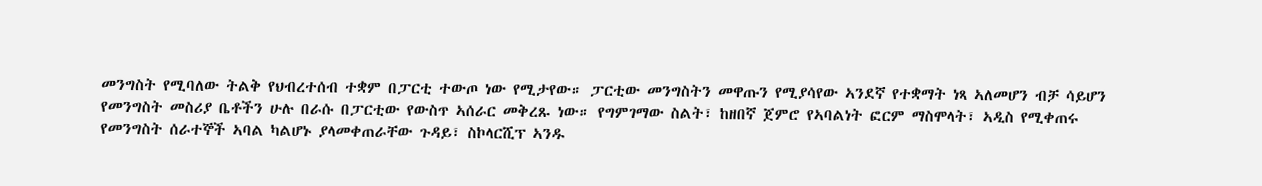መንግስት የሚባለው ትልቅ የህብረተሰብ ተቋም በፓርቲ ተውጦ ነው የሚታየው። ፓርቲው መንግስትን መዋጡን የሚያሳየው ኣንደኛ የተቋማት ነጻ ኣለመሆን ብቻ ሳይሆን የመንግስት መስሪያ ቤቶችን ሁሉ በራሱ በፓርቲው የውስጥ ኣሰራር መቅረጹ ነው። የግምገማው ስልት፣ ከዘበኛ ጀምሮ የኣባልነት ፎርም ማስሞላት፣ ኣዲስ የሚቀጠሩ የመንግስት ሰራተኞች ኣባል ካልሆኑ ያላመቀጠራቸው ጉዳይ፣ ስኮላርሺፕ ኣንዱ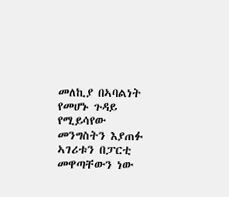መለኪያ በኣባልነት የመሆኑ ጉዳይ የሚይሳየው መንግስትን እያጠፉ ኣገሪቱን በፓርቲ መዋጣቸውን ነው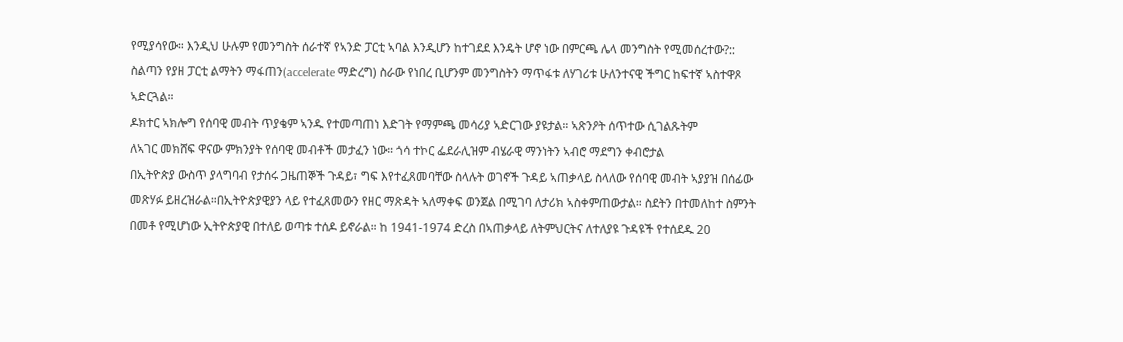የሚያሳየው። እንዲህ ሁሉም የመንግስት ሰራተኛ የኣንድ ፓርቲ ኣባል እንዲሆን ከተገደደ እንዴት ሆኖ ነው በምርጫ ሌላ መንግስት የሚመሰረተው?::  ስልጣን የያዘ ፓርቲ ልማትን ማፋጠን(accelerate ማድረግ) ስራው የነበረ ቢሆንም መንግስትን ማጥፋቱ ለሃገሪቱ ሁለንተናዊ ችግር ከፍተኛ ኣስተዋጾ ኣድርጓል።
ዶክተር ኣክሎግ የሰባዊ መብት ጥያቄም ኣንዱ የተመጣጠነ እድገት የማምጫ መሳሪያ ኣድርገው ያዩታል። ኣጽንዖት ሰጥተው ሲገልጹትም
ለኣገር መክሸፍ ዋናው ምክንያት የሰባዊ መብቶች መታፈን ነው። ጎሳ ተኮር ፌደራሊዝም ብሄራዊ ማንነትን ኣብሮ ማደግን ቀብሮታል
በኢትዮጵያ ውስጥ ያላግባብ የታሰሩ ጋዜጠኞች ጉዳይ፣ ግፍ እየተፈጸመባቸው ስላሉት ወገኖች ጉዳይ ኣጠቃላይ ስላለው የሰባዊ መብት ኣያያዝ በሰፊው መጽሃፉ ይዘረዝራል።በኢትዮጵያዊያን ላይ የተፈጸመውን የዘር ማጽዳት ኣለማቀፍ ወንጀል በሚገባ ለታሪክ ኣስቀምጠውታል። ስደትን በተመለከተ ስምንት በመቶ የሚሆነው ኢትዮጵያዊ በተለይ ወጣቱ ተሰዶ ይኖራል። ከ 1941-1974 ድረስ በኣጠቃላይ ለትምህርትና ለተለያዩ ጉዳዩች የተሰደዱ 20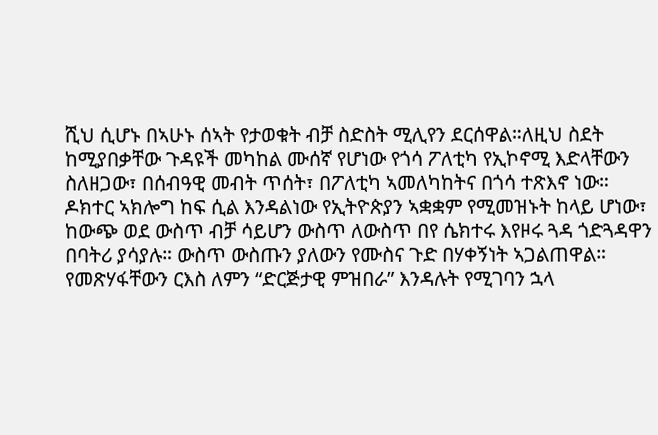ሺህ ሲሆኑ በኣሁኑ ሰኣት የታወቁት ብቻ ስድስት ሚሊየን ደርሰዋል።ለዚህ ስደት ከሚያበቃቸው ጉዳዩች መካከል ሙሰኛ የሆነው የጎሳ ፖለቲካ የኢኮኖሚ እድላቸውን ስለዘጋው፣ በሰብዓዊ መብት ጥሰት፣ በፖለቲካ ኣመለካከትና በጎሳ ተጽእኖ ነው።
ዶክተር ኣክሎግ ከፍ ሲል እንዳልነው የኢትዮጵያን ኣቋቋም የሚመዝኑት ከላይ ሆነው፣ ከውጭ ወደ ውስጥ ብቻ ሳይሆን ውስጥ ለውስጥ በየ ሴክተሩ እየዞሩ ጓዳ ጎድጓዳዋን በባትሪ ያሳያሉ። ውስጥ ውስጡን ያለውን የሙስና ጉድ በሃቀኝነት ኣጋልጠዋል። የመጽሃፋቸውን ርእስ ለምን “ድርጅታዊ ምዝበራ” እንዳሉት የሚገባን ኋላ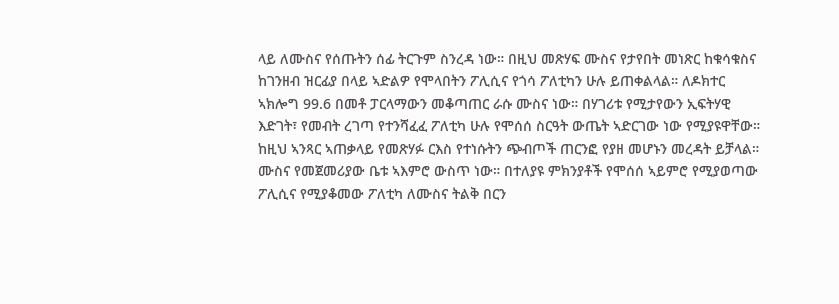ላይ ለሙስና የሰጡትን ሰፊ ትርጉም ስንረዳ ነው። በዚህ መጽሃፍ ሙስና የታየበት መነጽር ከቁሳቁስና ከገንዘብ ዝርፊያ በላይ ኣድልዎ የሞላበትን ፖሊሲና የጎሳ ፖለቲካን ሁሉ ይጠቀልላል። ለዶክተር ኣክሎግ 99.6 በመቶ ፓርላማውን መቆጣጠር ራሱ ሙስና ነው። በሃገሪቱ የሚታየውን ኢፍትሃዊ እድገት፣ የመብት ረገጣ የተንሻፈፈ ፖለቲካ ሁሉ የሞሰሰ ስርዓት ውጤት ኣድርገው ነው የሚያዩዋቸው። ከዚህ ኣንጻር ኣጠቃላይ የመጽሃፉ ርእስ የተነሱትን ጭብጦች ጠርንፎ የያዘ መሆኑን መረዳት ይቻላል።
ሙስና የመጀመሪያው ቤቱ ኣእምሮ ውስጥ ነው። በተለያዩ ምክንያቶች የሞሰሰ ኣይምሮ የሚያወጣው ፖሊሲና የሚያቆመው ፖለቲካ ለሙስና ትልቅ በርን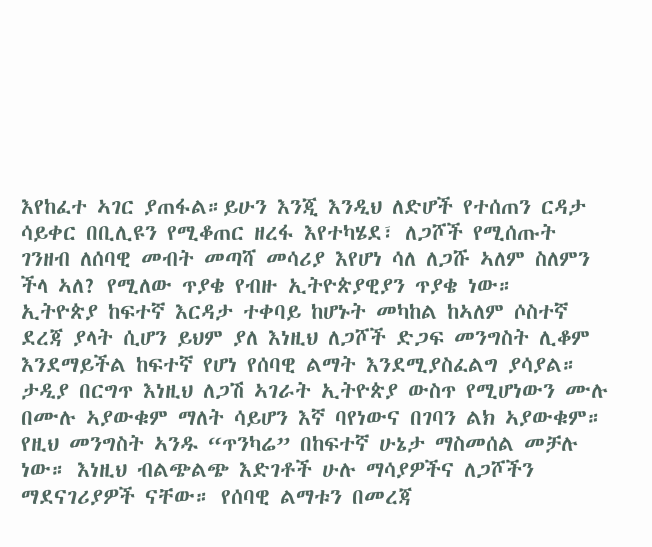እየከፈተ ኣገር ያጠፋል።ይሁን እንጂ እንዲህ ለድሆች የተሰጠን ርዳታ ሳይቀር በቢሊዩን የሚቆጠር ዘረፋ እየተካሄደ፣ ለጋሾች የሚሰጡት ገንዘብ ለሰባዊ መብት መጣሻ መሳሪያ እየሆነ ሳለ ለጋሹ ኣለም ስለምን ችላ ኣለ? የሚለው ጥያቄ የብዙ ኢትዮጵያዊያን ጥያቄ ነው።
ኢትዮጵያ ከፍተኛ እርዳታ ተቀባይ ከሆኑት መካከል ከኣለም ሶስተኛ ደረጃ ያላት ሲሆን ይህም ያለ እነዚህ ለጋሾች ድጋፍ መንግስት ሊቆም እንደማይችል ከፍተኛ የሆነ የሰባዊ ልማት እንደሚያስፈልግ ያሳያል። ታዲያ በርግጥ እነዚህ ለጋሽ ኣገራት ኢትዮጵያ ውስጥ የሚሆነውን ሙሉ በሙሉ ኣያውቁም ማለት ሳይሆን እኛ ባየነውና በገባን ልክ ኣያውቁም። የዚህ መንግስት ኣንዱ “ጥንካሬ” በከፍተኛ ሁኔታ ማስመሰል መቻሉ ነው። እነዚህ ብልጭልጭ እድገቶች ሁሉ ማሳያዎችና ለጋሾችን ማደናገሪያዎች ናቸው። የሰባዊ ልማቱን በመረጃ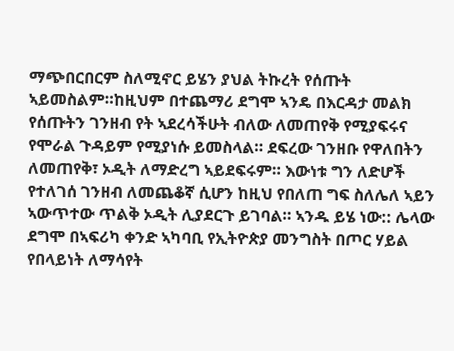ማጭበርበርም ስለሚኖር ይሄን ያህል ትኩረት የሰጡት ኣይመስልም።ከዚህም በተጨማሪ ደግሞ ኣንዴ በእርዳታ መልክ የሰጡትን ገንዘብ የት ኣደረሳችሁት ብለው ለመጠየቅ የሚያፍሩና  የሞራል ጉዳይም የሚያነሱ ይመስላል። ደፍረው ገንዘቡ የዋለበትን ለመጠየቅ፣ ኦዲት ለማድረግ ኣይደፍሩም። እውነቱ ግን ለድሆች የተለገሰ ገንዘብ ለመጨቆኛ ሲሆን ከዚህ የበለጠ ግፍ ስለሌለ ኣይን ኣውጥተው ጥልቅ ኦዲት ሊያደርጉ ይገባል። ኣንዱ ይሄ ነው:: ሌላው ደግሞ በኣፍሪካ ቀንድ ኣካባቢ የኢትዮጵያ መንግስት በጦር ሃይል የበላይነት ለማሳየት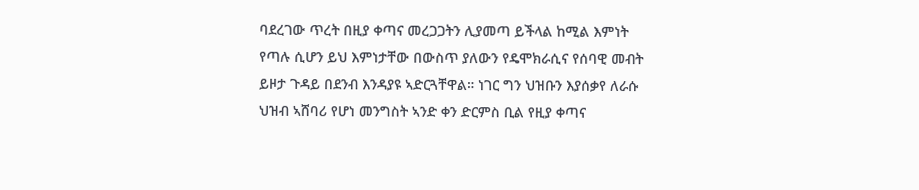ባደረገው ጥረት በዚያ ቀጣና መረጋጋትን ሊያመጣ ይችላል ከሚል እምነት የጣሉ ሲሆን ይህ እምነታቸው በውስጥ ያለውን የዴሞክራሲና የሰባዊ መብት ይዞታ ጉዳይ በደንብ እንዳያዩ ኣድርጓቸዋል። ነገር ግን ህዝቡን እያሰቃየ ለራሱ ህዝብ ኣሸባሪ የሆነ መንግስት ኣንድ ቀን ድርምስ ቢል የዚያ ቀጣና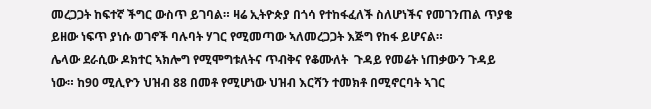መረጋጋት ከፍተኛ ችግር ውስጥ ይገባል። ዛሬ ኢትዮጵያ በጎሳ የተከፋፈለች ስለሆነችና የመገንጠል ጥያቄ ይዘው ነፍጥ ያነሱ ወገኖች ባሉባት ሃገር የሚመጣው ኣለመረጋጋት እጅግ የከፋ ይሆናል።
ሌላው ደራሲው ዶክተር ኣክሎግ የሚሞግቱለትና ጥብቅና የቆሙለት  ጉዳይ የመሬት ነጠቃውን ጉዳይ ነው። ከ90 ሚሊዮን ህዝብ 88 በመቶ የሚሆነው ህዝብ እርሻን ተመክቶ በሚኖርባት ኣገር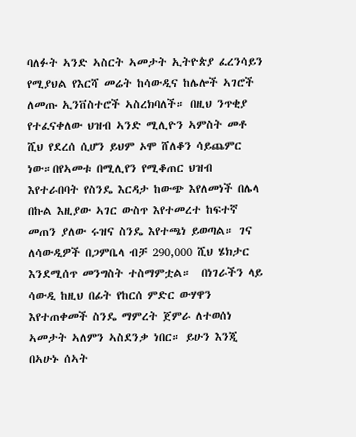ባለፉት ኣንድ ኣስርት ኣመታት ኢትዮጵያ ፈረንሳይን የሚያህል የእርሻ መሬት ከሳውዲና ከሌሎች ኣገሮች ለመጡ ኢንቨስተሮች ኣስረክባለች። በዚህ ንጥቂያ የተፈናቀለው ህዝብ ኣንድ ሚሊዮን ኣምስት መቶ ሺህ የደረሰ ሲሆን ይህም ኦሞ ሸለቆን ሳይጨምር ነው።በየኣመቱ በሚሊየን የሚቆጠር ህዝብ እየተራበባት የስንዴ እርዳታ ከውጭ እየለመነች በሌላ በኩል እዚያው ኣገር ውስጥ እየተመረተ ከፍተኛ መጠን ያለው ሩዝና ስንዴ እየተጫነ ይወጣል። ገና ለሳውዲዎች በጋምቤላ ብቻ 290,000 ሺህ ሄክታር እንደሚሰጥ መንግስት ተስማምቷል።  በነገራችን ላይ ሳውዲ ከዚህ በፊት የከርሰ ምድር ውሃዋን እየተጠቀመች ስንዴ ማምረት ጀምራ ለተወሰነ ኣመታት ኣለምን ኣስደንቃ ነበር። ይሁን እንጂ በኣሁኑ ሰኣት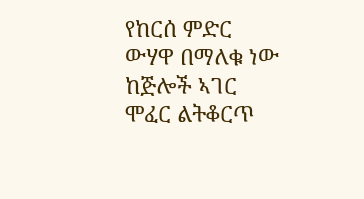የከርሰ ምድር ውሃዋ በማለቁ ነው ከጅሎች ኣገር ሞፈር ልትቆርጥ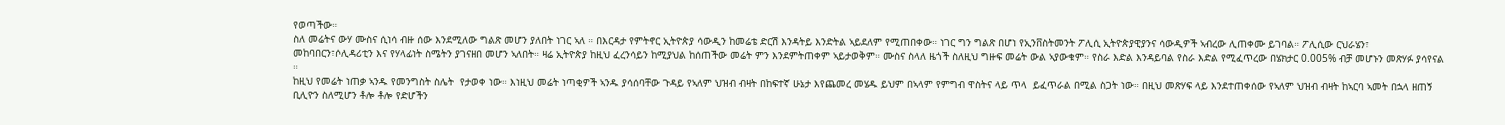የወጣችው።
ስለ መሬትና ውሃ ሙስና ሲነሳ ብዙ ሰው እንደሚለው ግልጽ መሆን ያለበት ነገር ኣለ ። በእርዳታ የምትኖር ኢትዮጵያ ሳውዲን ከመሬቴ ድርሽ እንዳትይ እንድትል ኣይደለም የሚጠበቀው። ነገር ግን ግልጽ በሆነ የኢንቨስትመንት ፖሊሲ ኢትዮጵያዊያንና ሳውዲዎች ኣብረው ሊጠቀሙ ይገባል። ፖሊሲው ርህራሄን፣ መከባበርን፣ሶሊዳሪቲን እና የሃላፊነት ስሜትን ያገናዘበ መሆን ኣለበት። ዛሬ ኢትዮጵያ ከዚህ ፈረንሳይን ከሚያህል ከሰጠችው መሬት ምን እንደምትጠቀም ኣይታወቅም። ሙስና ስላለ ዜጎች ስለዚህ ግዙፍ መሬት ውል ኣያውቁም። የስራ እድል እንዳይባል የስራ እድል የሚፈጥረው በሄክታር 0.005% ብቻ መሆኑን መጽሃፉ ያሳየናል ።
ከዚህ የመሬት ነጠቃ ኣንዱ የመንግስት ስሌት  የታወቀ ነው። እነዚህ መሬት ነጣቂዎች ኣንዱ ያሳሰባቸው ጉዳይ የኣለም ህዝብ ብዛት በከፍተኛ ሁኔታ እየጨመረ መሄዱ ይህም በኣላም የምግብ ዋስትና ላይ ጥላ  ይፈጥራል በሚል ስጋት ነው። በዚህ መጽሃፍ ላይ እንደተጠቀሰው የኣለም ህዝብ ብዛት ከኣርባ ኣመት በኋላ ዘጠኝ ቢሊዮን ስለሚሆን ቶሎ ቶሎ የድሆችን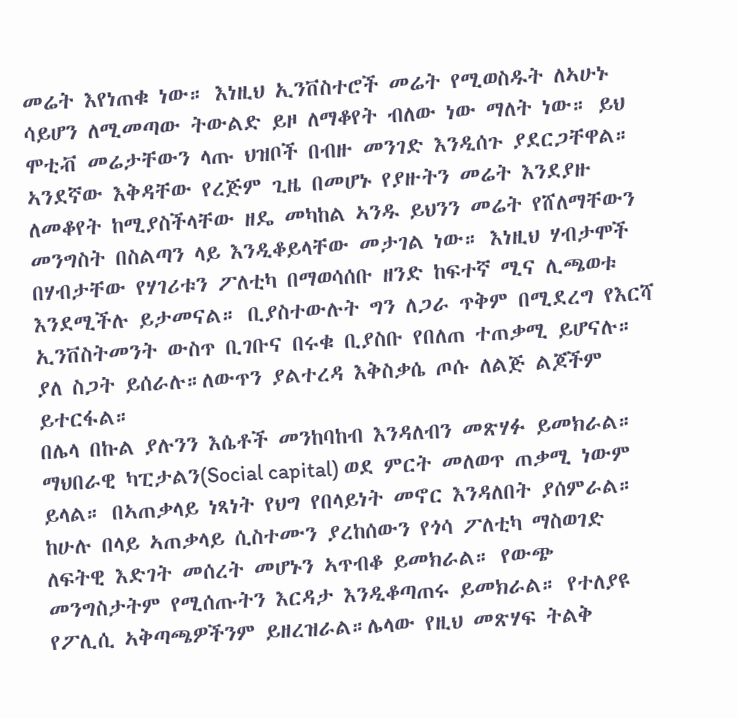መሬት እየነጠቁ ነው። እነዚህ ኢንቨስተሮች መሬት የሚወስዱት ለኣሁኑ ሳይሆን ለሚመጣው ትውልድ ይዞ ለማቆየት ብለው ነው ማለት ነው። ይህ ሞቲቭ መሬታቸውን ላጡ ህዝቦች በብዙ መንገድ እንዲሰጉ ያደርጋቸዋል። ኣንደኛው እቅዳቸው የረጅም ጊዜ በመሆኑ የያዙትን መሬት እንደያዙ ለመቆየት ከሚያስችላቸው ዘዴ መካከል ኣንዱ ይህንን መሬት የሸለማቸውን መንግስት በስልጣን ላይ እንዲቆይላቸው መታገል ነው። እነዚህ ሃብታሞች በሃብታቸው የሃገሪቱን ፖለቲካ በማወሳሰቡ ዘንድ ከፍተኛ ሚና ሊጫወቱ እንደሚችሉ ይታመናል። ቢያስተውሉት ግን ለጋራ ጥቅም በሚደረግ የእርሻ ኢንቨስትመንት ውስጥ ቢገቡና በሩቁ ቢያስቡ የበለጠ ተጠቃሚ ይሆናሉ። ያለ ስጋት ይሰራሉ።ለውጥን ያልተረዳ እቅስቃሴ ጦሱ ለልጅ ልጆችም ይተርፋል።
በሌላ በኩል ያሉንን እሴቶች መንከባከብ እንዳለብን መጽሃፉ ይመክራል። ማህበራዊ ካፒታልን(Social capital) ወደ ምርት መለወጥ ጠቃሚ ነውም ይላል። በኣጠቃላይ ነጻነት የህግ የበላይነት መኖር እንዳለበት ያሰምራል። ከሁሉ በላይ ኣጠቃላይ ሲስተሙን ያረከሰውን የጎሳ ፖለቲካ ማስወገድ ለፍትዊ እድገት መሰረት መሆኑን ኣጥብቆ ይመክራል። የውጭ መንግስታትም የሚሰጡትን እርዳታ እንዲቆጣጠሩ ይመክራል። የተለያዩ የፖሊሲ ኣቅጣጫዎችንም ይዘረዝራል።ሌላው የዚህ መጽሃፍ ትልቅ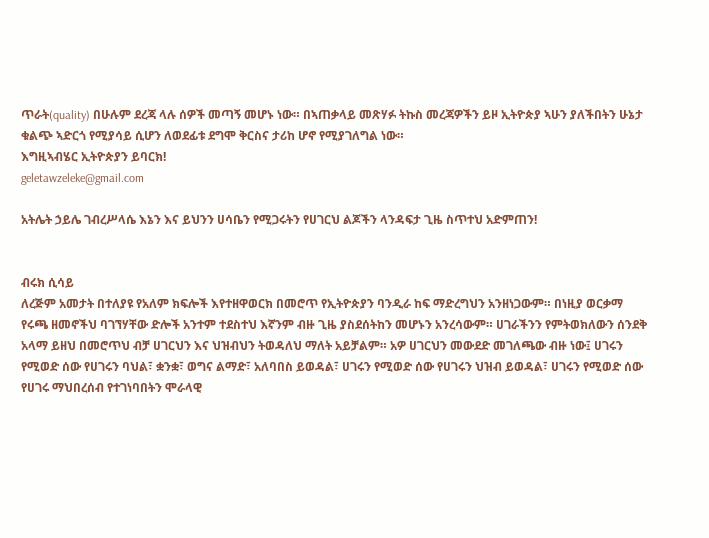ጥራት(quality) በሁሉም ደረጃ ላሉ ሰዎች መጣኝ መሆኑ ነው። በኣጠቃላይ መጽሃፉ ትኩስ መረጃዎችን ይዞ ኢትዮጵያ ኣሁን ያለችበትን ሁኔታ ቁልጭ ኣድርጎ የሚያሳይ ሲሆን ለወደፊቱ ደግሞ ቅርስና ታሪከ ሆኖ የሚያገለግል ነው።
እግዚኣብሄር ኢትዮጵያን ይባርክ!
geletawzeleke@gmail.com

አትሌት ኃይሌ ገብረሥላሴ እኔን እና ይህንን ሀሳቤን የሚጋሩትን የሀገርህ ልጆችን ላንዳፍታ ጊዜ ስጥተህ አድምጠን!


ብሩክ ሲሳይ
ለረጅም አመታት በተለያዩ የአለም ክፍሎች እየተዘዋወርክ በመሮጥ የኢትዮጵያን ባንዲራ ከፍ ማድረግህን አንዘነጋውም። በነዚያ ወርቃማ የሩጫ ዘመኖችህ ባገኘሃቸው ድሎች አንተም ተደስተህ እኛንም ብዙ ጊዜ ያስደሰትከን መሆኑን አንረሳውም። ሀገራችንን የምትወክለውን ሰንደቅ አላማ ይዘህ በመሮጥህ ብቻ ሀገርህን እና ህዝብህን ትወዳለህ ማለት አይቻልም። አዎ ሀገርህን መውደድ መገለጫው ብዙ ነው፤ ሀገሩን የሚወድ ሰው የሀገሩን ባህል፣ ቋንቋ፣ ወግና ልማድ፣ አለባበስ ይወዳል፣ ሀገሩን የሚወድ ሰው የሀገሩን ህዝብ ይወዳል፣ ሀገሩን የሚወድ ሰው የሀገሩ ማህበረሰብ የተገነባበትን ሞራላዊ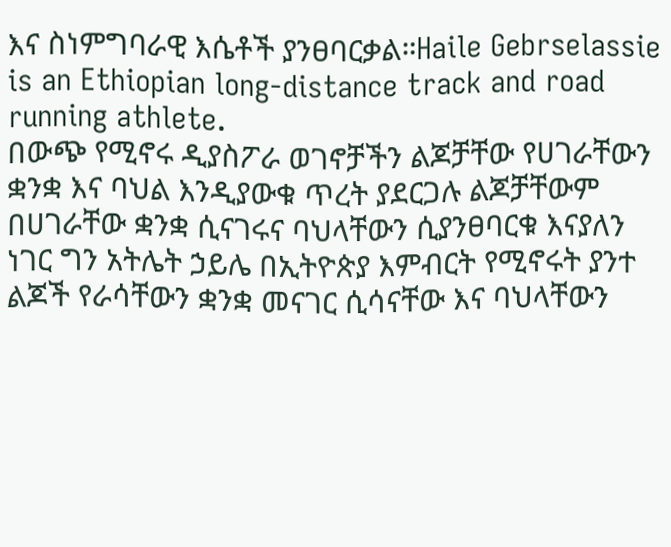እና ስነምግባራዊ እሴቶች ያንፀባርቃል።Haile Gebrselassie is an Ethiopian long-distance track and road running athlete.
በውጭ የሚኖሩ ዲያስፖራ ወገኖቻችን ልጆቻቸው የሀገራቸውን ቋንቋ እና ባህል እንዲያውቁ ጥረት ያደርጋሉ ልጆቻቸውም በሀገራቸው ቋንቋ ሲናገሩና ባህላቸውን ሲያንፀባርቁ እናያለን ነገር ግን አትሌት ኃይሌ በኢትዮጵያ እምብርት የሚኖሩት ያንተ ልጆች የራሳቸውን ቋንቋ መናገር ሲሳናቸው እና ባህላቸውን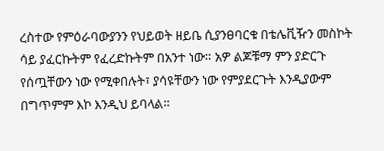ረስተው የምዕራባውያንን የህይወት ዘይቤ ሲያንፀባርቁ በቴሌቪዥን መስኮት ሳይ ያፈርኩትም የፈረድኩትም በአንተ ነው። አዎ ልጆቹማ ምን ያድርጉ የሰጧቸውን ነው የሚቀበሉት፣ ያሳዩቸውን ነው የምያደርጉት እንዲያውም በግጥምም እኮ እንዲህ ይባላል።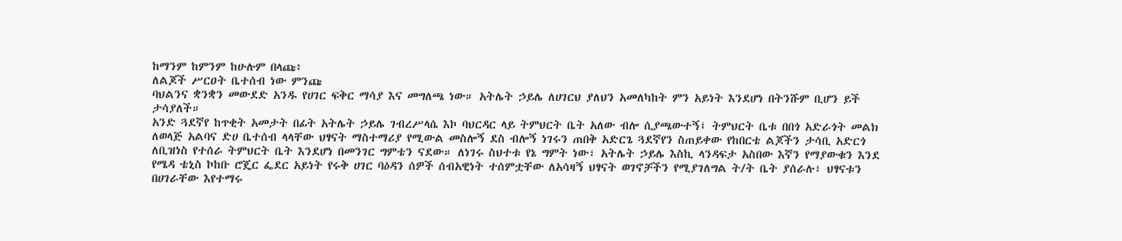ከማንም ከምንም ከሁሉም በላጩ፥
ለልጆች ሥርዐት ቤተሰብ ነው ምንጩ
ባህልንና ቋንቋን መውደድ አንዱ የሀገር ፍቅር ማሳያ እና መግለጫ ነው። አትሌት ኃይሌ ለሀገርህ ያለህን አመለካከት ምን አይነት እንደሆነ በትንሹም ቢሆን ይች ታሳያለች።
አንድ ጓደኛየ ከጥቂት አመታት በፊት አትሌት ኃይሌ ገብረሥላሴ እኮ ባህርዳር ላይ ትምህርት ቤት አለው ብሎ ሲያጫውተኝ፤ ትምህርት ቤቱ በበጎ አድራጎት መልክ ለወላጅ አልባና ድሀ ቤተሰብ ላላቸው ህፃናት ማስተማሪያ የሚውል መስሎኝ ደስ ብሎኝ ነገሩን ጠበቅ አድርጌ ጓደኛየን ስጠይቀው የከበርቴ ልጆችን ታሳቢ አድርጎ ለቢዝነስ የተሰራ ትምህርት ቤት እንደሆነ በመንገር ግምቴን ናደው። ለነገሩ ስህተቱ የኔ ግምት ነው፣ አትሌት ኃይሌ እስኪ ላንዳፍታ አስበው እኛን የማያውቁን እንደ የሜዳ ቴኒስ ኮከቡ ሮጄር ፌደር አይነት የሩቅ ሀገር ባዕዳን ሰዎች ሰብአዊነት ተሰምቷቸው ለአሳዛኝ ህፃናት ወገኖቻችን የሚያገለግል ት/ት ቤት ያሰራሉ፣ ህፃናቱን በሀገራቸው እየተማሩ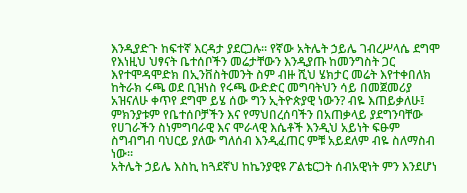እንዲያድጉ ከፍተኛ እርዳታ ያደርጋሉ። የኛው አትሌት ኃይሌ ገብረሥላሴ ደግሞ የእነዚህ ህፃናት ቤተሰቦችን መሬታቸውን እንዲያጡ ከመንግስት ጋር እየተሞዳሞድክ በኢንቨስትመንት ስም ብዙ ሺህ ሄክታር መሬት እየተቀበለክ ከትራክ ሩጫ ወደ ቢዝነስ የሩጫ ውድድር መግባትህን ሳይ በመጀመሪያ አዝናለሁ ቀጥየ ደግሞ ይሄ ሰው ግን ኢትዮጵያዊ ነውን? ብዬ እጠይቃለሁ፤ ምክንያቱም የቤተሰቦቻችን እና የማህበረሰባችን በአጠቃላይ ያደግንባቸው የሀገራችን ስነምግባራዊ እና ሞራላዊ እሴቶች እንዲህ አይነት ፍፁም ስግብግብ ባህርይ ያለው ግለሰብ እንዲፈጠር ምቹ አይደለም ብዬ ስለማስብ ነው።
አትሌት ኃይሌ እስኪ ከጓደኛህ ከኬንያዊዩ ፖልቴርጋት ሰብአዊነት ምን እንደሆነ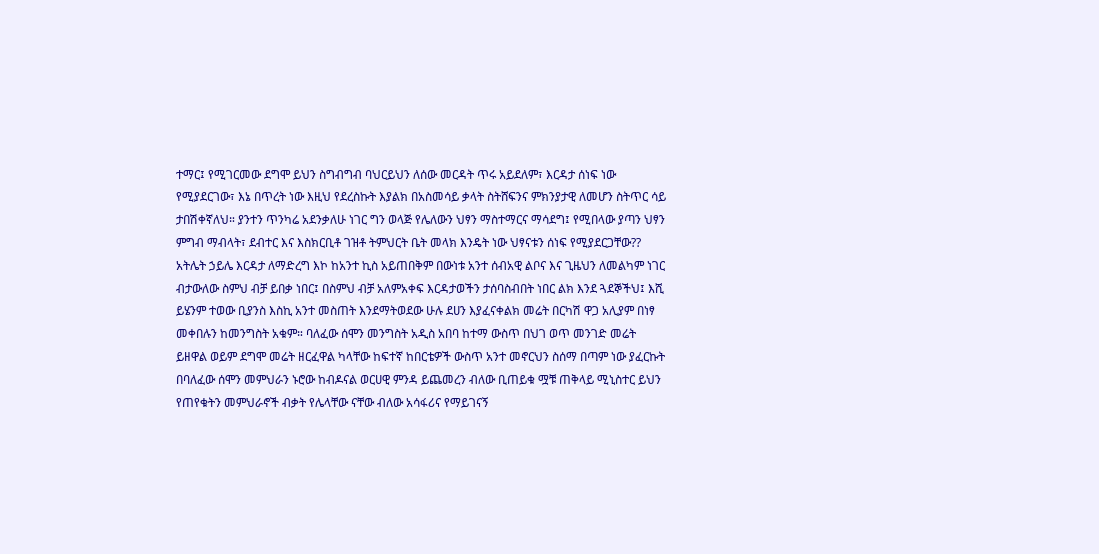ተማር፤ የሚገርመው ደግሞ ይህን ስግብግብ ባህርይህን ለሰው መርዳት ጥሩ አይደለም፣ እርዳታ ሰነፍ ነው የሚያደርገው፣ እኔ በጥረት ነው እዚህ የደረስኩት እያልክ በአስመሳይ ቃላት ስትሸፍንና ምክንያታዊ ለመሆን ስትጥር ሳይ ታበሽቀኛለህ። ያንተን ጥንካሬ አደንቃለሁ ነገር ግን ወላጅ የሌለውን ህፃን ማስተማርና ማሳደግ፤ የሚበላው ያጣን ህፃን ምግብ ማብላት፣ ደብተር እና እስክርቢቶ ገዝቶ ትምህርት ቤት መላክ እንዴት ነው ህፃናቱን ሰነፍ የሚያደርጋቸው?? አትሌት ኃይሌ እርዳታ ለማድረግ እኮ ከአንተ ኪስ አይጠበቅም በውነቱ አንተ ሰብአዊ ልቦና እና ጊዜህን ለመልካም ነገር ብታውለው ስምህ ብቻ ይበቃ ነበር፤ በስምህ ብቻ አለምአቀፍ እርዳታወችን ታሰባስብበት ነበር ልክ እንደ ጓደኞችህ፤ እሺ ይሄንም ተወው ቢያንስ እስኪ አንተ መስጠት እንደማትወደው ሁሉ ደሀን እያፈናቀልክ መሬት በርካሽ ዋጋ አሊያም በነፃ መቀበሉን ከመንግስት አቁም። ባለፈው ሰሞን መንግስት አዲስ አበባ ከተማ ውስጥ በህገ ወጥ መንገድ መሬት ይዘዋል ወይም ደግሞ መሬት ዘርፈዋል ካላቸው ከፍተኛ ከበርቴዎች ውስጥ አንተ መኖርህን ስሰማ በጣም ነው ያፈርኩት
በባለፈው ሰሞን መምህራን ኑሮው ከብዶናል ወርሀዊ ምንዳ ይጨመረን ብለው ቢጠይቁ ሟቹ ጠቅላይ ሚኒስተር ይህን የጠየቁትን መምህራኖች ብቃት የሌላቸው ናቸው ብለው አሳፋሪና የማይገናኝ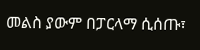መልስ ያውም በፓርላማ ሲሰጡ፣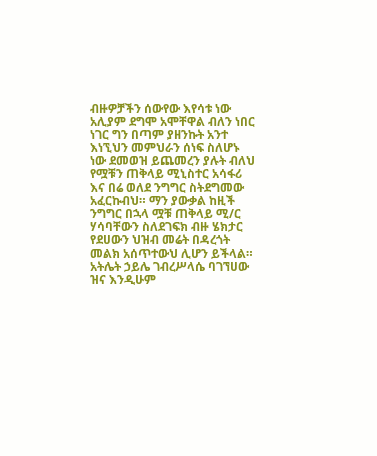ብዙዎቻችን ሰውየው እየሳቱ ነው አሊያም ደግሞ አሞቸዋል ብለን ነበር ነገር ግን በጣም ያዘንኩት አንተ እነኚህን መምህራን ሰነፍ ስለሆኑ ነው ደመወዝ ይጨመረን ያሉት ብለህ የሟቹን ጠቅላይ ሚኒስተር አሳፋሪ እና በሬ ወለደ ንግግር ስትደግመው አፈርኩብህ። ማን ያውቃል ከዚች ንግግር በኋላ ሟቹ ጠቅላይ ሚ/ር ሃሳባቸውን ስለደገፍክ ብዙ ሄክታር የደሀውን ህዝብ መሬት በዳረጎት መልክ አሰጥተውህ ሊሆን ይችላል።
አትሌት ኃይሌ ገብረሥላሴ ባገኘሀው ዝና እንዲሁም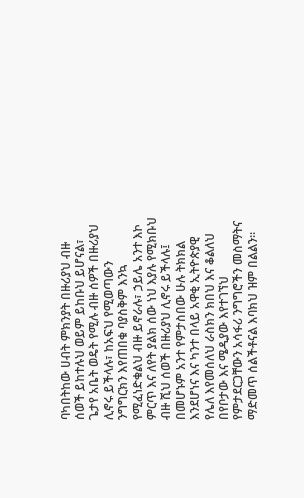ባካበትከው ሀብት ምክንያት በዙሪያህ ብዙ ሰወች ይከተሉህ ወይም ይከቡህ ይሆናል፣ ጌታየ አቤት ወዴት የሚሉ ብዙ ሰዎች በዙሪያህ ሊኖሩ ይችላሉ፣ ከአፍህ የሚወጣውን ንግግርክን እየጠበቁ ባያስቅም እንኳ የሚፈነድቁልህ ብዙ ይኖራሉ፣ ኃይሌ አንተ እኮ ምርጥ እና ለየት ያልክ ሰው ነህ እያሉ የሚክቡህ ብዙ ሺህ ሰወች በዙሪያህ ሊኖሩ ይችላሉ፤ በመሆኑም አንተ የምታስበው ሁሉ ትክክል እንደሆነና እና ካንተ በላይ አዋቂ ኢትዮጵያዊ የሌለ እየመሰለህ ራስክን ክበህ እና ቆልለህ በየቦታው እና ሜዲያው እየተገኘህ የምታደርጋቸውን አሳፋሪ ንግግሮችን መስማትና ማድመጥ ሰልችቶናል እባክህ ዝም በልልን።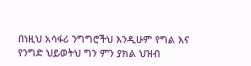በነዚህ አሳፋሪ ንግግሮችህ እንዲሁም የግል እና የንግድ ህይወትህ ግን ምን ያክል ህዝብ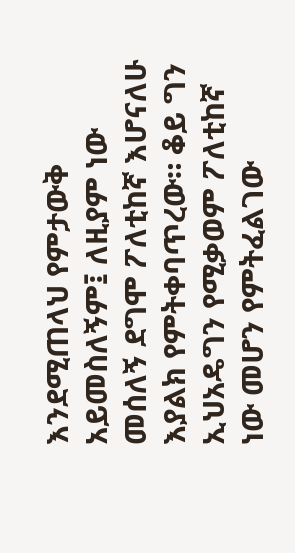እንደሚጠላህ የምታውቅ አይመስለኝም፤ ለዚያም ነው መሰለኝ ደግሞ ፖለቲከኛ እሆናለሁ እያልክ የምትቀባጥረው። ቆይ ግን ኢህአዴግን የሚቃወም ፖለቲከኛ ነው መሆን የምትፈልገው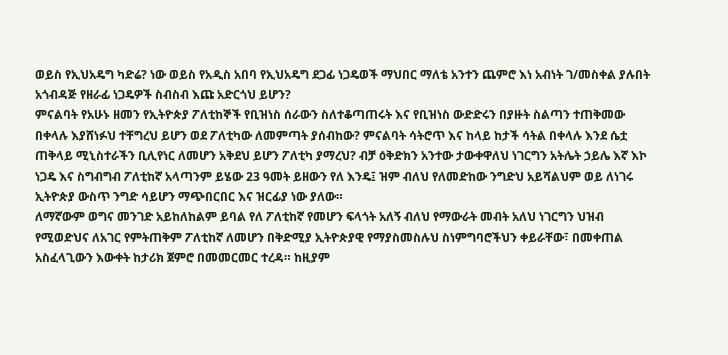ወይስ የኢህአዴግ ካድሬ? ነው ወይስ የአዲስ አበባ የኢህአዴግ ደጋፊ ነጋዴወች ማህበር ማለቴ አንተን ጨምሮ እነ አብነት ገ/መስቀል ያሉበት አጎብዳጅ የዘራፊ ነጋዴዎች ስብስብ እጩ አድርጎህ ይሆን?
ምናልባት የአሁኑ ዘመን የኢትዮጵያ ፖለቲከኞች የቢዝነስ ሰራውን ስለተቆጣጠሩት እና የቢዝነስ ውድድሩን በያዙት ስልጣን ተጠቅመው በቀላሉ እያሸነፉህ ተቸግረህ ይሆን ወደ ፖለቲካው ለመምጣት ያሰብከው? ምናልባት ሳትሮጥ እና ከላይ ከታች ሳትል በቀላሉ እንደ ሴቷ ጠቅላይ ሚኒስተራችን ቢሊየነር ለመሆን አቅደህ ይሆን ፖለቲካ ያማረህ? ብቻ ዕቅድክን አንተው ታውቀዋለህ ነገርግን አትሌት ኃይሌ እኛ እኮ ነጋዴ እና ስግብግብ ፖለቲከኛ አላጣንም ይሄው 23 ዓመት ይዘውን የለ እንዴ፤ ዝም ብለህ የለመድከው ንግድህ አይሻልህም ወይ ለነገሩ ኢትዮጵያ ውስጥ ንግድ ሳይሆን ማጭበርበር እና ዝርፊያ ነው ያለው።
ለማኛውም ወግና መንገድ አይከለከልም ይባል የለ ፖለቲከኛ የመሆን ፍላጎት አለኝ ብለህ የማውራት መብት አለህ ነገርግን ህዝብ የሚወድህና ለአገር የምትጠቅም ፖለቲከኛ ለመሆን በቅድሚያ ኢትዮጵያዊ የማያስመስሉህ ስነምግባሮችህን ቀይራቸው፣ በመቀጠል አስፈላጊውን እውቀት ከታሪክ ጀምሮ በመመርመር ተረዳ። ከዚያም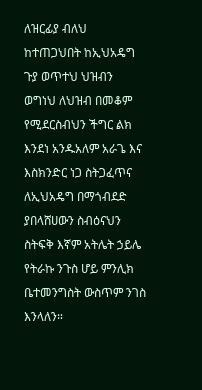ለዝርፊያ ብለህ ከተጠጋህበት ከኢህአዴግ ጉያ ወጥተህ ህዝብን ወግነህ ለህዝብ በመቆም የሚደርስብህን ችግር ልክ እንደነ አንዱአለም አራጌ እና እስክንድር ነጋ ስትጋፈጥና ለኢህአዴግ በማጎብደድ ያበላሸሀውን ስብዕናህን ስትፍቅ እኛም አትሌት ኃይሌ የትራኩ ንጉስ ሆይ ምንሊክ ቤተመንግስት ውስጥም ንገስ እንላለን።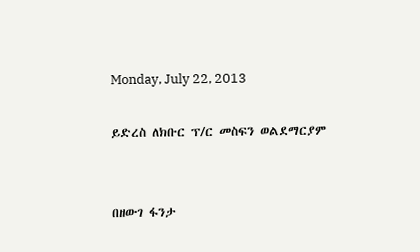Monday, July 22, 2013

ይድረስ ለክቡር ፕ/ር መስፍን ወልደማርያም


በዘውገ ፋንታ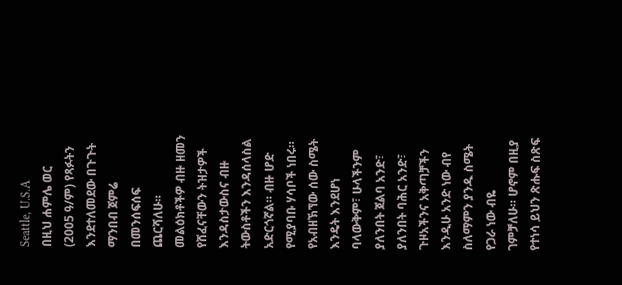Seattle, U.S.A
በዚህ ሐምሌ ወር (2005 ዓ/ም) የጻፉትን እንደተለመደው በጉጉት ማንበብ ጀምሬ በመንሰፍሰፍ ጨርሻለሁ። መልዕክቶችዎ ብዙ ዘመን የሸፈናቸውን ትዝታዎች እንዳስታውስና ብዙ ትውስቶችን እንዳሰላስል አድርጎኛል። ብዙ ሆድ የሚያባቡ ሃሳቦች ነበሩ። የአብዘኽኘው ሰው ስሜት እንዴት እንደሆነ ባላውቅም፣ ሁላችንም ያለንበት ጀልባ አንድ፣ ያለንበት ባሕር አንድ፣ ጉዞአችንና አቅጣቻችን እንዲሁ አንድ ነው ብየ ስለማምን ያንዱ ስሜት የጋራ ነው ብዬ ገምቻለሁ። ሆኖም በዚያ የተነሳ ይህን ጽሑፍ ስጽፍ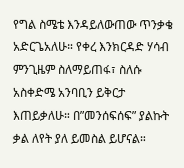የግል ስሜቴ እንዳይለውጠው ጥንቃቄ አድርጌአለሁ። የቀረ እንክርዳድ ሃሳብ ምንጊዜም ስለማይጠፋ፣ ስለሱ አስቀድሜ አንባቢን ይቅርታ እጠይቃለሁ። በ”መንሰፍሰፍ” ያልኩት ቃል ለየት ያለ ይመስል ይሆናል።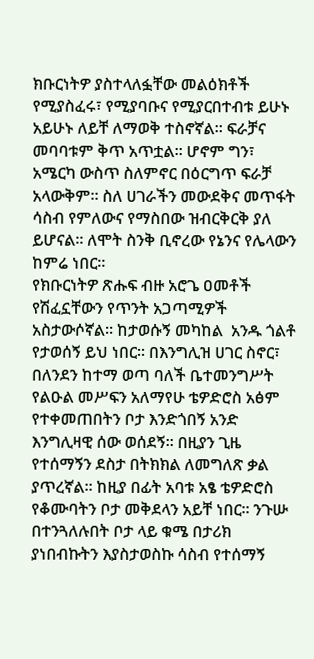ክቡርነትዎ ያስተላለፏቸው መልዕክቶች የሚያስፈሩ፣ የሚያባቡና የሚያርበተብቱ ይሁኑ አይሁኑ ለይቸ ለማወቅ ተስኖኛል። ፍራቻና መባባቱም ቅጥ አጥቷል። ሆኖም ግን፣ አሜርካ ውስጥ ስለምኖር በዕርግጥ ፍራቻ አላውቅም። ስለ ሀገራችን መውደቅና መጥፋት ሳስብ የምለውና የማስበው ዝብርቅርቅ ያለ ይሆናል። ለሞት ስንቅ ቢኖረው የኔንና የሌላውን ከምሬ ነበር።
የክቡርነትዎ ጽሑፍ ብዙ አሮጌ ዐመቶች የሽፈኗቸውን የጥንት አጋጣሚዎች አስታውሶኛል። ከታወሱኝ መካከል  አንዱ ጎልቶ የታወሰኝ ይህ ነበር። በእንግሊዝ ሀገር ስኖር፣ በለንደን ከተማ ወጣ ባለች ቤተመንግሥት የልዑል መሥፍን አለማየሁ ቴዎድሮስ አፅም የተቀመጠበትን ቦታ እንድጎበኝ አንድ እንግሊዛዊ ሰው ወሰደኝ። በዚያን ጊዜ የተሰማኝን ደስታ በትክክል ለመግለጽ ቃል ያጥረኛል። ከዚያ በፊት አባቱ አፄ ቴዎድሮስ የቆሙባትን ቦታ መቅደላን አይቸ ነበር። ንጉሡ በተንጓለሉበት ቦታ ላይ ቁሜ በታሪክ ያነበብኩትን እያስታወስኩ ሳስብ የተሰማኝ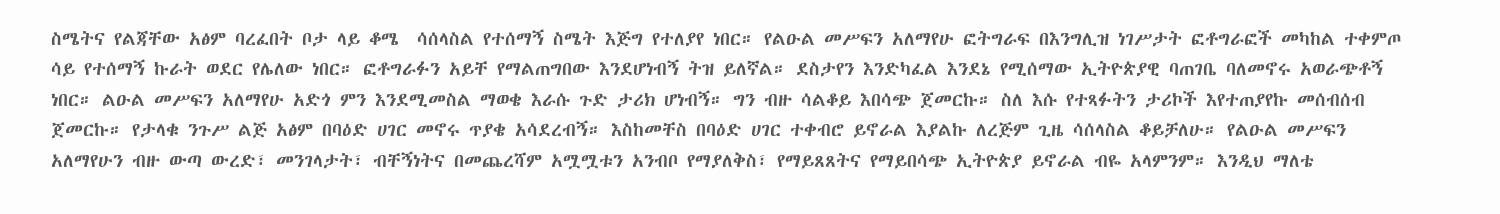ስሜትና የልጃቸው አፅም ባረፈበት ቦታ ላይ ቆሜ  ሳሰላስል የተሰማኝ ስሜት እጅግ የተለያየ ነበር። የልዑል መሥፍን አለማየሁ ፎትግራፍ በእንግሊዝ ነገሥታት ፎቶግራፎች መካከል ተቀምጦ ሳይ የተሰማኝ ኩራት ወደር የሌለው ነበር። ፎቶግራፉን አይቸ የማልጠግበው እንደሆነብኝ ትዝ ይለኛል። ደስታየን እንድካፈል እንደኔ የሚሰማው ኢትዮጵያዊ ባጠገቤ ባለመኖሩ አወራጭቶኝ ነበር። ልዑል መሥፍን አለማየሁ አድጎ ምን እንደሚመስል ማወቄ እራሱ ጉድ ታሪክ ሆነብኝ። ግን ብዙ ሳልቆይ እበሳጭ ጀመርኩ። ስለ እሱ የተጻፉትን ታሪኮች እየተጠያየኩ መሰብሰብ ጀመርኩ። የታላቁ ንጉሥ ልጅ አፅም በባዕድ ሀገር መኖሩ ጥያቄ አሳደረብኝ። እስከመቸስ በባዕድ ሀገር ተቀብሮ ይኖራል እያልኩ ለረጅም ጊዜ ሳሰላስል ቆይቻለሁ። የልዑል መሥፍን አለማየሁን ብዙ ውጣ ውረድ፣ መንገላታት፣ ብቸኝነትና በመጨረሻም አሟሟቱን አንብቦ የማያለቅስ፣ የማይጸጸትና የማይበሳጭ ኢትዮጵያ ይኖራል ብዬ አላምንም። እንዲህ ማለቴ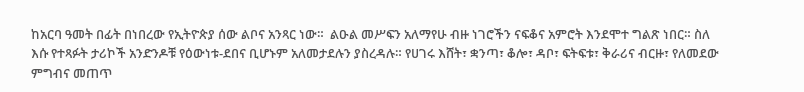ከአርባ ዓመት በፊት በነበረው የኢትዮጵያ ሰው ልቦና አንጻር ነው።  ልዑል መሥፍን አለማየሁ ብዙ ነገሮችን ናፍቆና አምሮት እንደሞተ ግልጽ ነበር። ስለ እሱ የተጻፉት ታሪኮች አንድንዶቹ የዕውነቱ-ደበና ቢሆኑም አለመታደሉን ያስረዳሉ። የሀገሩ እሸት፣ ቋንጣ፣ ቆሎ፣ ዳቦ፣ ፍትፍቱ፣ ቅራሪና ብርዙ፣ የለመደው ምግብና መጠጥ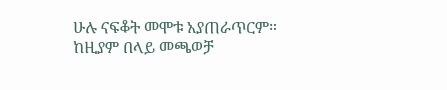ሁሉ ናፍቆት መሞቱ አያጠራጥርም። ከዚያም በላይ መጫወቻ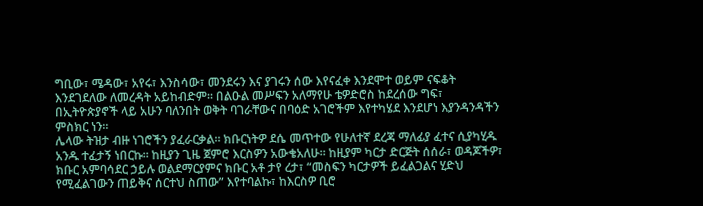ግቢው፣ ሜዳው፣ አየሩ፣ እንስሳው፣ መንደሩን እና ያገሩን ሰው እየናፈቀ እንደሞተ ወይም ናፍቆት እንደገደለው ለመረዳት አይከብድም። በልዑል መሥፍን አለማየሁ ቴዎድሮስ ከደረሰው ግፍ፣ በኢትዮጵያኖች ላይ አሁን ባለንበት ወቅት ባገራቸውና በባዕድ አገሮችም እየተካሄደ እንደሆነ እያንዳንዳችን ምስክር ነን።
ሌላው ትዝታ ብዙ ነገሮችን ያፈራርቃል። ክቡርነትዎ ደሴ መጥተው የሁለተኛ ደረጃ ማለፊያ ፈተና ሲያካሂዱ አንዱ ተፈታኝ ነበርኩ። ከዚያን ጊዜ ጀምሮ እርስዎን አውቄአለሁ። ከዚያም ካርታ ድርጅት ሰሰራ፣ ወዳጆችዎ፣ ክቡር አምባሳደር ኃይሉ ወልደማርያምና ክቡር አቶ ታየ ረታ፣ “መስፍን ካርታዎች ይፈልጋልና ሂድህ የሚፈልገውን ጠይቅና ሰርተህ ስጠው” እየተባልኩ፣ ከእርስዎ ቢሮ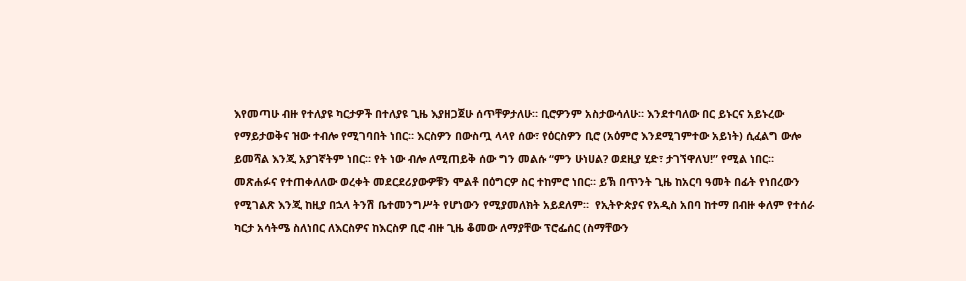እየመጣሁ ብዙ የተለያዩ ካርታዎች በተለያዩ ጊዜ እያዘጋጀሁ ሰጥቸዎታለሁ። ቢሮዎንም አስታውሳለሁ። እንደተባለው በር ይኑርና አይኑረው የማይታወቅና ዝው ተብሎ የሚገባበት ነበር። እርስዎን በውስጧ ላላየ ሰው፣ የዕርስዎን ቢሮ (አዕምሮ እንደሚገምተው አይነት) ሲፈልግ ውሎ ይመሻል እንጂ አያገኛትም ነበር። የት ነው ብሎ ለሚጠይቅ ሰው ግን መልሱ “ምን ሁነሀል? ወደዚያ ሂድ፣ ታገኘዋለህ!” የሚል ነበር። መጽሐፉና የተጠቀለለው ወረቀት መደርደሪያውዎቹን ሞልቶ በዕግርዎ ስር ተከምሮ ነበር። ይኽ በጥንት ጊዜ ከአርባ ዓመት በፊት የነበረውን የሚገልጽ እንጂ ከዚያ በኋላ ትንሽ ቤተመንግሥት የሆነውን የሚያመለክት አይደለም።  የኢትዮጵያና የአዲስ አበባ ከተማ በብዙ ቀለም የተሰራ ካርታ አሳትሜ ስለነበር ለእርስዎና ከእርስዎ ቢሮ ብዙ ጊዜ ቆመው ለማያቸው ፕሮፌሰር (ስማቸውን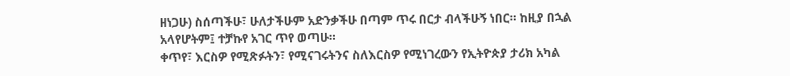ዘነጋሁ) ስሰጣችሁ፣ ሁለታችሁም አድንቃችሁ በጣም ጥሩ በርታ ብላችሁኝ ነበር። ከዚያ በኋል አላየሆትም፤ ተቻኩየ አገር ጥየ ወጣሁ።
ቀጥየ፣ እርስዎ የሚጽፉትን፣ የሚናገሩትንና ስለእርስዎ የሚነገረውን የኢትዮጵያ ታሪክ አካል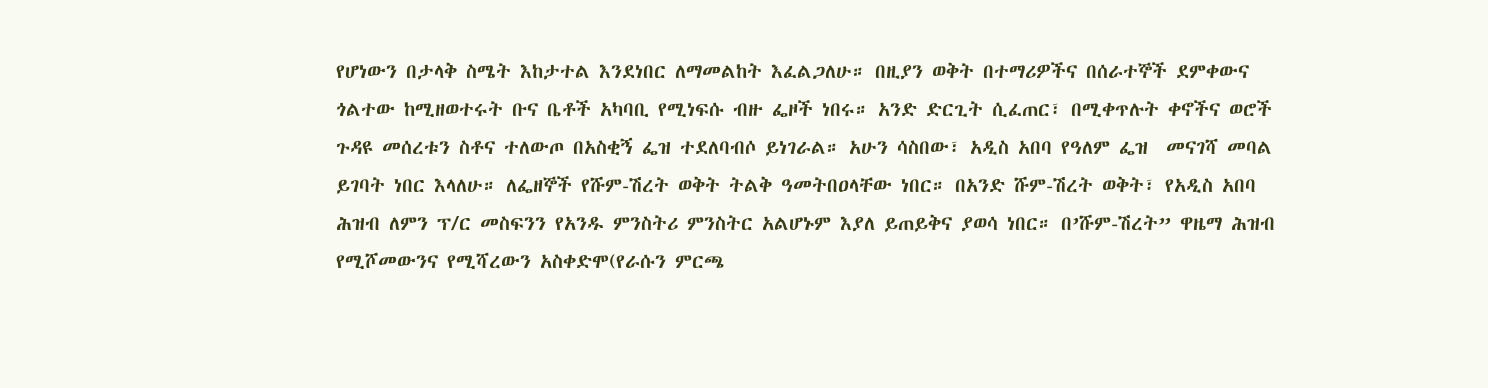የሆነውን በታላቅ ስሜት እከታተል እንደነበር ለማመልከት እፈልጋለሁ። በዚያን ወቅት በተማሪዎችና በሰራተኞች ደምቀውና ጎልተው ከሚዘወተሩት ቡና ቤቶች አካባቢ የሚነፍሱ ብዙ ፌዞች ነበሩ። አንድ ድርጊት ሲፈጠር፣ በሚቀጥሉት ቀኖችና ወሮች ጉዳዩ መሰረቱን ስቶና ተለውጦ በአስቂኝ ፌዝ ተደለባብሶ ይነገራል። አሁን ሳስበው፣ አዲስ አበባ የዓለም ፌዝ  መናገሻ መባል ይገባት ነበር እላለሁ። ለፌዘኞች የሹም-ሽረት ወቅት ትልቅ ዓመትበዐላቸው ነበር። በአንድ ሹም-ሽረት ወቅት፣ የአዲስ አበባ ሕዝብ ለምን ፕ/ር መስፍንን የአንዱ ምንስትሪ ምንስትር አልሆኑም እያለ ይጠይቅና ያወሳ ነበር። በ’ሹም-ሽረት” ዋዜማ ሕዝብ የሚሾመውንና የሚሻረውን አስቀድሞ(የራሱን ምርጫ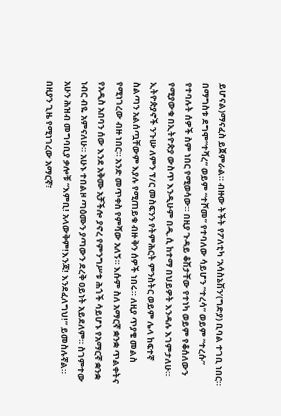ይሆናል)ማናፈስ ይጀምራል። ብዙው ትችት የፖለቲካ ‘አሳስኔሽን’(ግድያ) ቢባል ተገቢ ነበር። በማግስቱ ደግሞ“ተሻረ” ወይም “ተሾመ” የተባለው ሳይሆን “ተረሳ” ወይም “ተረሱ” የተባሉት ሰዎች ስም ነበር የሚወሳው። በዚያ ጉዳይ ቆሽታቸው የተነካ ወይም የቆሰለውን የሚያውቁ በኢትዮጵያ ውስጥ እንዲሁም በዲ.ሲ ከተማ በህይዎት እንዳሉ እገምታለሁ። ኢትዮጵያኖች ንጉሡ ለምን ፕ/ር መስፍንን የትምሕርት ምንስትር ወይም ሌላ ከፍተኛ ስልጣን አልሰጧቸውም እያሉ የሚጠይቁ ብዙ ቅን ሰዎች ነበሩ። ለዚያ ጥያቄ መልስ የሚነገረው ብዙ ነበር። አንድ መጥቀስ የምሻው አለኝ። እሱም ስለ አማርኛ ቋንቋ ጥልቀትና የአዲስ አበባን ሰው እንደ አቅሙ አቻችሎ ያኖረ የምንግሥቱ ሕጎች ሳይሆኑ የአማርኛ ቋንቋ ነብር ብዬ አምናለሁ። አሁኑ ተበልዞ ጣዕሙን ያጣውን ደረቅ ዐይነት አይደለም። ስገምተው አሁን ሕዝብ መግባቢያ ቃሎቹ “እምቢ! አላውቅም!እንጃ! እንደፈለግህ!” ይመስሉኛል። በዚያን ጊዜ የሚነገረው አማርኛ፣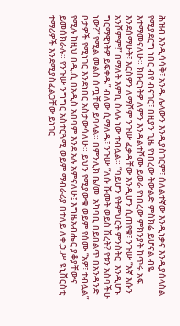ሕዝብ እንዲሳሳቅ፣ አንዱ ሌላውን እንዲያስገርም፣ ሰለልተኛው እንዲነቃና እንዲያሰላስል የሚያደርግ ነበር ብየ ብናገር፣ በዚያን ጊዜ የነበረው ትውልድ ምስክሬ ይሆናል ብዬ  እተማመናለሁ። ክቡርነትዎ ለምን እንዳልተሾሙ ይወራ የነበረው ምክንያት ከጥሩ አፍ እንደሰማሁት፣ እርስዎን ለማሾም ንጉሡ ፈቃዳቸው እንዲሆን ሲጠየቁ፣ ንጉሡ “እኛ እሱን አንሾምም!” በማለት እምቢ ስላሉ ነው ተብሏል። “ባይሆን የትምህርት ምንስትር  እንዲሆኑ ግርማዊነትዎ ይፍቀዱ” ብለው ሲማለዱ፣ ንጉሡ “ለሱ ሹመት ወይስ ሽረት? የቱን አስባችሁ ነው?” የሚል መልስ ሰጧቸው ይባላል። በምንሊክ ቤ/መ  አካባቢ በይበልጥ በአንዳንድ ቦታዎች የሚነገር እንደነበር አስታውሳለሁ። ይህን የሚያውቁ ወይም የሰሙ “አዎ፣ ተብሏል” የሚሉ ከዚህ በዲ.ሲ በአዲስ አበባም እንደ አሉ አምናለሁ፤ እግዜአብሔር ያቆያቸውና ይመሰክራሉ። የንጉሡ ንግግር አስተርጓሚ ወይም ማብራሪያ በተለይ ለቀ.ኃ.ሥ ዩኒቨርስቲ ተማሪዎች እንደሚያስፈልጋቸው ይነገር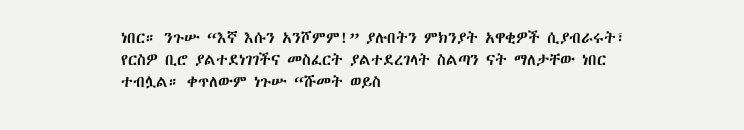ነበር። ንጉሡ “እኛ እሱን አንሾምም!” ያሉበትን ምክንያት አዋቂዎች ሲያብራሩት፣ የርስዎ ቢሮ ያልተደነገገችና መስፈርት ያልተደረገላት ስልጣን ናት ማለታቸው ነበር ተብሏል። ቀጥለውም ነጉሡ “ሹመት ወይስ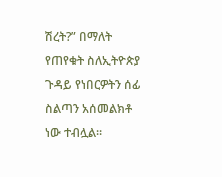ሽረት?” በማለት የጠየቁት ስለኢትዮጵያ ጉዳይ የነበርዎትን ሰፊ ስልጣን አሰመልክቶ ነው ተብሏል።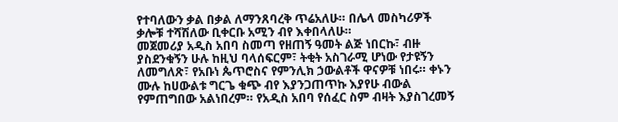የተባለውን ቃል በቃል ለማንጸባረቅ ጥሬአለሁ። በሌላ መስካሪዎች ቃሎቹ ተሻሽለው ቢቀርቡ አሚን ብየ እቀበላለሁ።
መጀመሪያ አዲስ አበባ ስመጣ የዘጠኝ ዓመት ልጅ ነበርኩ፣ ብዙ ያስደንቁኝን ሁሉ ከዚህ ባላሰፍርም፣ ትቂት አስገራሚ ሆነው የታዩኝን ለመግለጽ፣ የአቡነ ጴጥሮስና የምንሊክ ኃውልቶች ዋናዎቹ ነበሩ። ቀኑን ሙሉ ከሀውልቱ ግርጌ ቁጭ ብየ እያንጋጠጥኩ እያየሁ ብውል የምጠግበው አልነበረም። የአዲስ አበባ የሰፈር ስም ብዛት እያስገረመኝ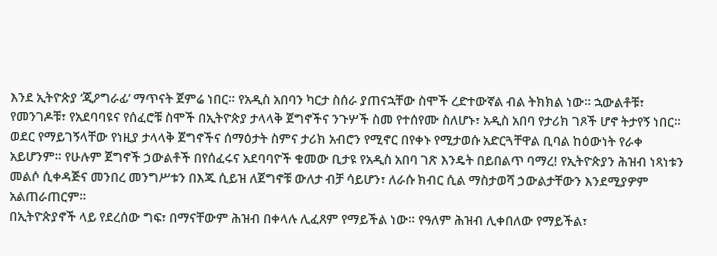እንደ ኢትዮጵያ ‘ጂዖግራፊ’ ማጥናት ጀምሬ ነበር። የአዲስ አበባን ካርታ ስሰራ ያጠናኋቸው ስሞች ረድተውኛል ብል ትክክል ነው። ኋውልቶቹ፣ የመንገዶቹ፣ የአደባባዩና የሰፈሮቹ ስሞች በኢትዮጵያ ታላላቅ ጀግኖችና ንጉሦች ስመ የተሰየሙ ስለሆኑ፣ አዲስ አበባ የታሪክ ገጾች ሆኖ ትታየኝ ነበር። ወደር የማይገኝላቸው የነዚያ ታላላቅ ጀግኖችና ሰማዕታት ስምና ታሪክ አብሮን የሚኖር በየቀኑ የሚታወሱ አድርጓቸዋል ቢባል ከዕውነት የራቀ አይሆንም። የሁሉም ጀግኖች ኃውልቶች በየሰፈሩና አደባባዮች ቁመው ቢታዩ የአዲስ አበባ ገጽ እንዴት በይበልጥ ባማረ! የኢትዮጵያን ሕዝብ ነጻነቱን መልሶ ሲቀዳጅና መንበረ መንግሥቱን በእጁ ሲይዝ ለጀግኖቹ ውለታ ብቻ ሳይሆን፣ ለራሱ ክብር ሲል ማስታወሻ ኃውልታቸውን እንደሚያዎም አልጠራጠርም።
በኢትዮጵያኖች ላይ የደረሰው ግፍ፣ በማናቸውም ሕዝብ በቀላሉ ሊፈጸም የማይችል ነው። የዓለም ሕዝብ ሊቀበለው የማይችል፣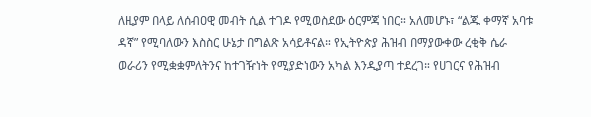ለዚያም በላይ ለሰብዐዊ መብት ሲል ተገዶ የሚወስደው ዕርምጃ ነበር። አለመሆኑ፣ “ልጁ ቀማኛ አባቱ ዳኛ” የሚባለውን እስስር ሁኔታ በግልጽ አሳይቶናል። የኢትዮጵያ ሕዝብ በማያውቀው ረቂቅ ሴራ ወራሪን የሚቋቋምለትንና ከተገዥነት የሚያድነውን አካል እንዲያጣ ተደረገ። የሀገርና የሕዝብ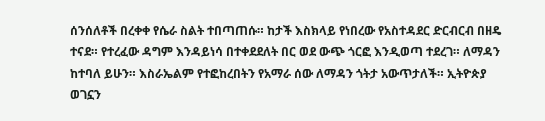ሰንሰለቶች በረቀቀ የሴራ ስልት ተበጣጠሱ። ከታች እስክላይ የነበረው የአስተዳደር ድርብርብ በዘዴ ተናደ። የተረፈው ዳግም እንዳይነሳ በተቀደደለት በር ወደ ውጭ ጎርፎ እንዲወጣ ተደረገ። ለማዳን ከተባለ ይሁን። እስራኤልም የተፎከረበትን የአማራ ሰው ለማዳን ጎትታ አውጥታለች። ኢትዮጵያ ወገኗን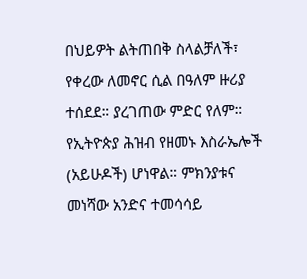በህይዎት ልትጠበቅ ስላልቻለች፣ የቀረው ለመኖር ሲል በዓለም ዙሪያ ተሰደደ። ያረገጠው ምድር የለም። የኢትዮጵያ ሕዝብ የዘመኑ እስራኤሎች (አይሁዶች) ሆነዋል። ምክንያቱና መነሻው አንድና ተመሳሳይ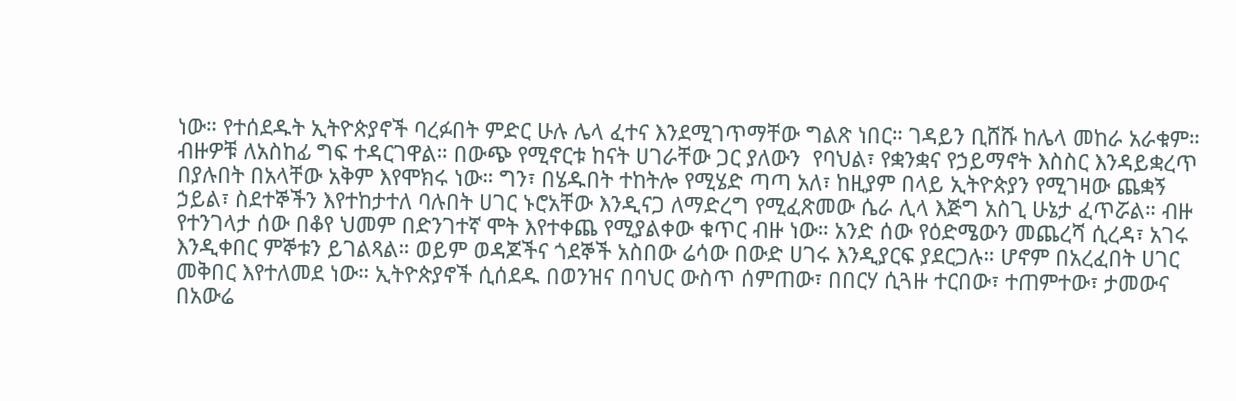ነው። የተሰደዱት ኢትዮጵያኖች ባረፉበት ምድር ሁሉ ሌላ ፈተና እንደሚገጥማቸው ግልጽ ነበር። ገዳይን ቢሸሹ ከሌላ መከራ አራቁም። ብዙዎቹ ለአስከፊ ግፍ ተዳርገዋል። በውጭ የሚኖርቱ ከናት ሀገራቸው ጋር ያለውን  የባህል፣ የቋንቋና የኃይማኖት እስስር እንዳይቋረጥ በያሉበት በአላቸው አቅም እየሞክሩ ነው። ግን፣ በሄዱበት ተከትሎ የሚሄድ ጣጣ አለ፣ ከዚያም በላይ ኢትዮጵያን የሚገዛው ጨቋኝ ኃይል፣ ስደተኞችን እየተከታተለ ባሉበት ሀገር ኑሮአቸው እንዲናጋ ለማድረግ የሚፈጽመው ሴራ ሊላ እጅግ አስጊ ሁኔታ ፈጥሯል። ብዙ የተንገላታ ሰው በቆየ ህመም በድንገተኛ ሞት እየተቀጨ የሚያልቀው ቁጥር ብዙ ነው። አንድ ሰው የዕድሜውን መጨረሻ ሲረዳ፣ አገሩ እንዲቀበር ምኞቱን ይገልጻል። ወይም ወዳጆችና ጎደኞች አስበው ሬሳው በውድ ሀገሩ እንዲያርፍ ያደርጋሉ። ሆኖም በአረፈበት ሀገር መቅበር እየተለመደ ነው። ኢትዮጵያኖች ሲሰደዱ በወንዝና በባህር ውስጥ ሰምጠው፣ በበርሃ ሲጓዙ ተርበው፣ ተጠምተው፣ ታመውና በአውሬ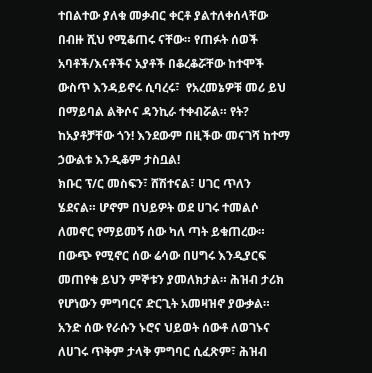ተበልተው ያለቁ መቃብር ቀርቶ ያልተለቀሰላቸው በብዙ ሺህ የሚቆጠሩ ናቸው። የጠፉት ሰወች አባቶች/እናቶችና አያቶች በቆረቆሯቸው ከተሞች ውስጥ እንዳይኖሩ ሲባረሩ፣  የአረመኔዎቹ መሪ ይህ በማይባል ልቅሶና ዳንኪራ ተቀብሯል። የት? ከአያቶቻቸው ጎን! እንደውም በዚችው መናገሻ ከተማ ኃውልቱ እንዲቆም ታስቧል!
ክቡር ፕ/ር መስፍን፣ ሸሽተናል፣ ሀገር ጥለን ሄደናል። ሆኖም በህይዎት ወደ ሀገሩ ተመልሶ ለመኖር የማይመኝ ሰው ካለ ጣት ይቁጠረው። በውጭ የሚኖር ሰው ሬሳው በሀግሩ እንዲያርፍ መጠየቁ ይህን ምኞቱን ያመለክታል። ሕዝብ ታሪክ የሆነውን ምግባርና ድርጊት አመዛዝኖ ያውቃል። አንድ ሰው የራሱን ኑሮና ህይወት ሰውቶ ለወገኑና ለሀገሩ ጥቅም ታላቅ ምግባር ሲፈጽም፣ ሕዝብ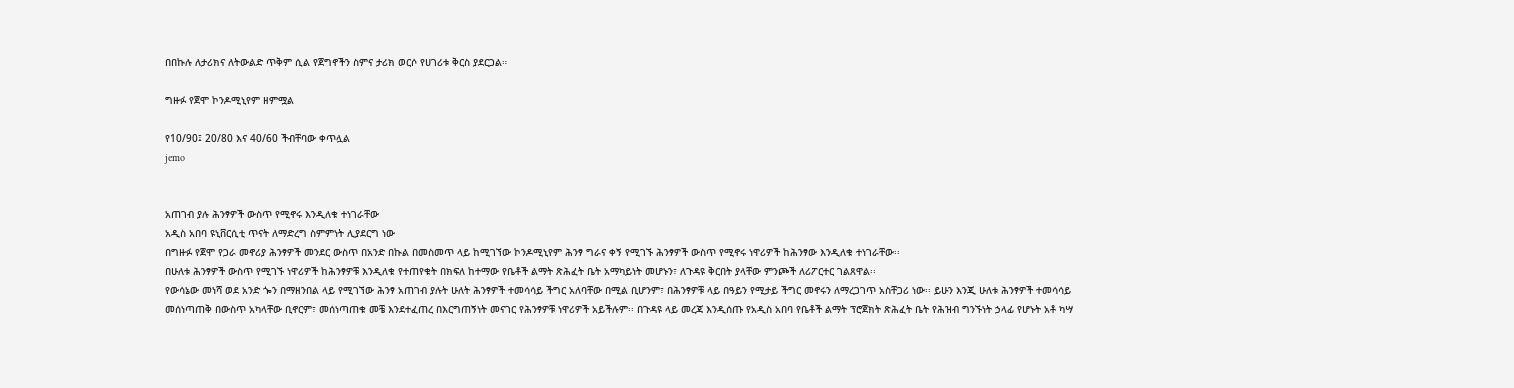በበኩሉ ለታሪክና ለትውልድ ጥቅም ሲል የጀግኖችን ስምና ታሪክ ወርሶ የሀገሪቱ ቅርስ ያደርጋል።

ግዙፉ የጀሞ ኮንዶሚኒየም ዘምሟል

የ10/90፤ 20/80 እና 40/60 ችብቸባው ቀጥሏል
jemo


አጠገብ ያሉ ሕንፃዎች ውስጥ የሚኖሩ እንዲለቁ ተነገራቸው
አዲስ አበባ ዩኒቨርሲቲ ጥናት ለማድረግ ስምምነት ሊያደርግ ነው
በግዙፉ የጀሞ የጋራ መኖሪያ ሕንፃዎች መንደር ውስጥ በአንድ በኩል በመስመጥ ላይ ከሚገኘው ኮንዶሚኒየም ሕንፃ ግራና ቀኝ የሚገኙ ሕንፃዎች ውስጥ የሚኖሩ ነዋሪዎች ከሕንፃው እንዲለቁ ተነገራቸው፡፡
በሁለቱ ሕንፃዎች ውስጥ የሚገኙ ነዋሪዎች ከሕንፃዎቹ እንዲለቁ የተጠየቁት በክፍለ ከተማው የቤቶች ልማት ጽሕፈት ቤት አማካይነት መሆኑን፣ ለጉዳዩ ቅርበት ያላቸው ምንጮች ለሪፖርተር ገልጸዋል፡፡
የውሳኔው መነሻ ወደ አንድ ጐን በማዘንበል ላይ የሚገኘው ሕንፃ አጠገብ ያሉት ሁለት ሕንፃዎች ተመሳሳይ ችግር አለባቸው በሚል ቢሆንም፣ በሕንፃዎቹ ላይ በዓይን የሚታይ ችግር መኖሩን ለማረጋገጥ አስቸጋሪ ነው፡፡ ይሁን እንጂ ሁለቱ ሕንፃዎች ተመሳሳይ መሰነጣጠቅ በውስጥ አካላቸው ቢኖርም፣ መሰነጣጠቁ መቼ እንደተፈጠረ በእርግጠኝነት መናገር የሕንፃዎቹ ነዋሪዎች አይችሉም፡፡ በጉዳዩ ላይ መረጃ እንዲሰጡ የአዲስ አበባ የቤቶች ልማት ፕሮጀክት ጽሕፈት ቤት የሕዝብ ግንኙነት ኃላፊ የሆኑት አቶ ካሣ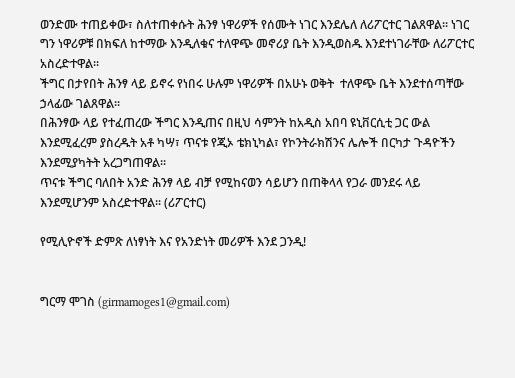ወንድሙ ተጠይቀው፣ ስለተጠቀሱት ሕንፃ ነዋሪዎች የሰሙት ነገር እንደሌለ ለሪፖርተር ገልጸዋል፡፡ ነገር ግን ነዋሪዎቹ በክፍለ ከተማው እንዲለቁና ተለዋጭ መኖሪያ ቤት እንዲወስዱ እንደተነገራቸው ለሪፖርተር አስረድተዋል፡፡
ችግር በታየበት ሕንፃ ላይ ይኖሩ የነበሩ ሁሉም ነዋሪዎች በአሁኑ ወቅት  ተለዋጭ ቤት እንደተሰጣቸው ኃላፊው ገልጸዋል፡፡
በሕንፃው ላይ የተፈጠረው ችግር እንዲጠና በዚህ ሳምንት ከአዲስ አበባ ዩኒቨርሲቲ ጋር ውል እንደሚፈረም ያስረዱት አቶ ካሣ፣ ጥናቱ የጂኦ ቴክኒካል፣ የኮንትራክሽንና ሌሎች በርካታ ጉዳዮችን እንደሚያካትት አረጋግጠዋል፡፡
ጥናቱ ችግር ባለበት አንድ ሕንፃ ላይ ብቻ የሚከናወን ሳይሆን በጠቅላላ የጋራ መንደሩ ላይ እንደሚሆንም አስረድተዋል፡፡ (ሪፖርተር)

የሚሊዮኖች ድምጽ ለነፃነት እና የአንድነት መሪዎች እንደ ጋንዲ!


ግርማ ሞገስ (girmamoges1@gmail.com)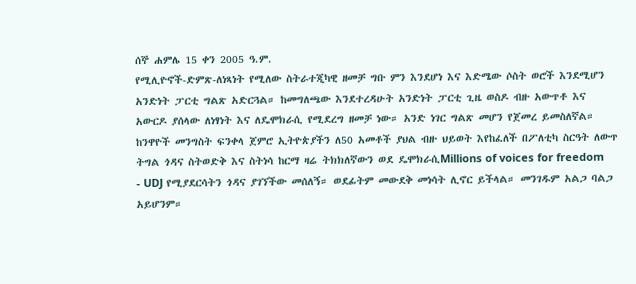ሰኞ ሐምሌ 15 ቀን 2005 ዓ.ም.
የሚሊዮኖች-ድምጽ-ለነጻነት የሚለው ስትራተጂካዊ ዘመቻ ግቡ ምን እንደሆነ እና እድሜው ሶስት ወሮች እንደሚሆን አንድነት ፓርቲ ግልጽ አድርጓል። ከመግለጫው እንደተረዳሁት አንድነት ፓርቲ ጊዜ ወስዶ ብዙ አውጥቶ እና አውርዶ ያሰላው ለነፃነት እና ለዴሞክራሲ የሚደረግ ዘመቻ ነው። አንድ ነገር ግልጽ መሆን የጀመረ ይመስለኛል። ከንዋዮች መንግስት ፍንቀላ ጀምሮ ኢትዮጵያችን ለ50 አመቶች ያህል ብዙ ህይወት እየከፈለች በፖለቲካ ስርዓት ለውጥ ትግል ጎዳና ስትወድቅ እና ስትነሳ ከርማ ዛሬ ትክክለኛውን ወደ ዴሞክራሲMillions of voices for freedom - UDJ የሚያደርሳትን ጎዳና ያገኘችው መሰለኝ። ወደፊትም መውደቅ መነሳት ሊኖር ይችላል። መንገዱም አልጋ ባልጋ አይሆንም።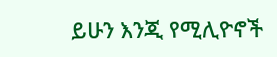ይሁን እንጂ የሚሊዮኖች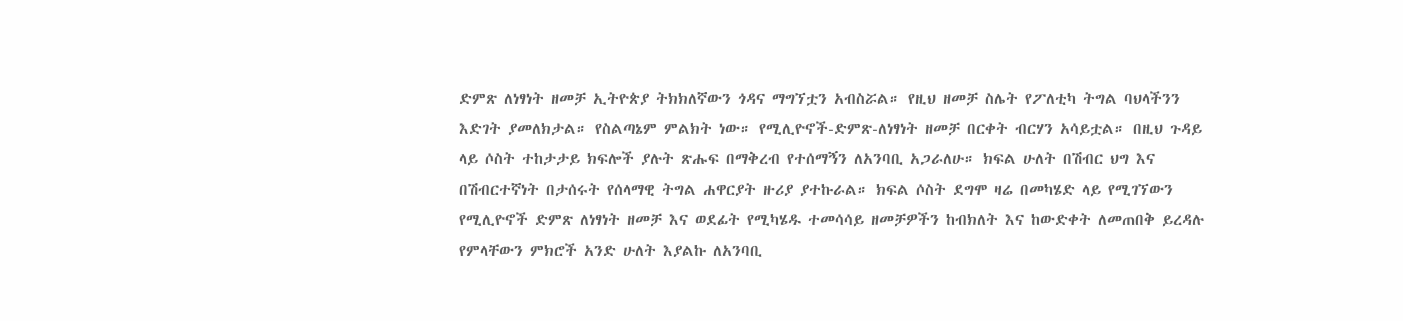ድምጽ ለነፃነት ዘመቻ ኢትዮጵያ ትክክለኛውን ጎዳና ማግኘቷን አብስሯል። የዚህ ዘመቻ ስሌት የፖለቲካ ትግል ባህላችንን እድገት ያመለክታል። የስልጣኔም ምልክት ነው። የሚሊዮኖች-ድምጽ-ለነፃነት ዘመቻ በርቀት ብርሃን አሳይቷል። በዚህ ጉዳይ ላይ ሶስት ተከታታይ ክፍሎች ያሉት ጽሑፍ በማቅረብ የተሰማኝን ለአንባቢ አጋራለሁ። ክፍል ሁለት በሽብር ህግ እና በሽብርተኛነት በታሰሩት የሰላማዊ ትግል ሐዋርያት ዙሪያ ያተኩራል። ክፍል ሶስት ደግሞ ዛሬ በመካሄድ ላይ የሚገኘውን የሚሊዮኖች ድምጽ ለነፃነት ዘመቻ እና ወደፊት የሚካሄዱ ተመሳሳይ ዘመቻዎችን ከብክለት እና ከውድቀት ለመጠበቅ ይረዳሉ የምላቸውን ምክሮች አንድ ሁለት እያልኩ ለአንባቢ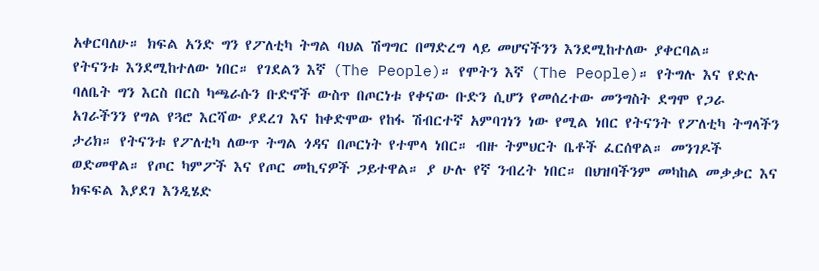አቀርባለሁ። ክፍል አንድ ግን የፖለቲካ ትግል ባህል ሽግግር በማድረግ ላይ መሆናችንን እንደሚከተለው ያቀርባል።
የትናንቱ እንደሚከተለው ነበር። የገደልን እኛ (The People)። የሞትን እኛ (The People)። የትግሉ እና የድሉ ባለቤት ግን እርስ በርስ ካጫራሱን ቡድኖች ውስጥ በጦርነቱ የቀናው ቡድን ሲሆን የመሰረተው መንግስት ደግሞ የጋራ አገራችንን የግል የጓሮ እርሻው ያደረገ እና ከቀድሞው የከፋ ሽብርተኛ አምባገነን ነው የሚል ነበር የትናንት የፖለቲካ ትግላችን ታሪክ። የትናንቱ የፖለቲካ ለውጥ ትግል ጎዳና በጦርነት የተሞላ ነበር። ብዙ ትምህርት ቤቶች ፈርሰዋል። መንገዶች ወድመዋል። የጦር ካምፖች እና የጦር መኪናዎች ጋይተዋል። ያ ሁሉ የኛ ንብረት ነበር። በህዝባችንም መካከል መቃቃር እና ክፍፍል እያደገ እንዲሄድ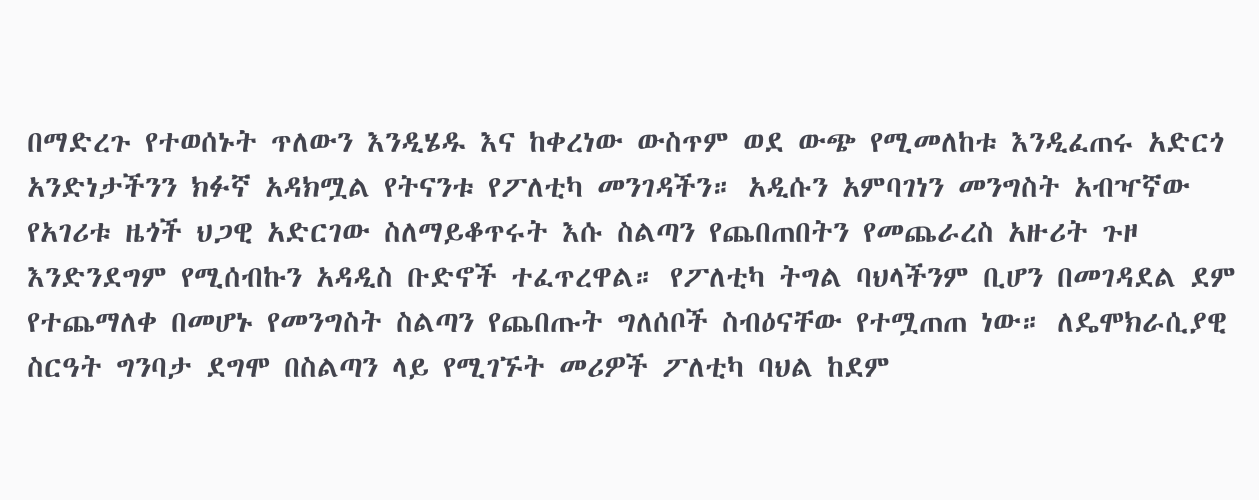በማድረጉ የተወሰኑት ጥለውን እንዲሄዱ እና ከቀረነው ውስጥም ወደ ውጭ የሚመለከቱ እንዲፈጠሩ አድርጎ አንድነታችንን ክፉኛ አዳክሟል የትናንቱ የፖለቲካ መንገዳችን። አዲሱን አምባገነን መንግስት አብዣኛው የአገሪቱ ዜጎች ህጋዊ አድርገው ስለማይቆጥሩት እሱ ስልጣን የጨበጠበትን የመጨራረስ አዙሪት ጉዞ እንድንደግም የሚሰብኩን አዳዲስ ቡድኖች ተፈጥረዋል። የፖለቲካ ትግል ባህላችንም ቢሆን በመገዳደል ደም የተጨማለቀ በመሆኑ የመንግስት ስልጣን የጨበጡት ግለሰቦች ስብዕናቸው የተሟጠጠ ነው። ለዴሞክራሲያዊ ስርዓት ግንባታ ደግሞ በስልጣን ላይ የሚገኙት መሪዎች ፖለቲካ ባህል ከደም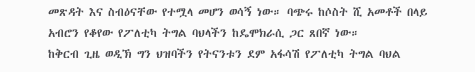መጽዳት እና ስብዕናቸው የተሟላ መሆን ወሳኝ ነው። ባጭሩ ከሶስት ሺ አመቶች በላይ አብሮን የቆየው የፖለቲካ ትግል ባህላችን ከዴሞክራሲ ጋር ጸበኛ ነው።
ከቅርብ ጊዜ ወዲኽ ግን ህዝባችን የትናንቱን ደም አፋሳሽ የፖለቲካ ትግል ባህል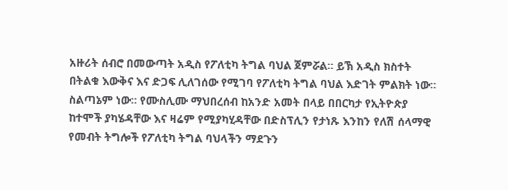አዙሪት ሰብሮ በመውጣት አዲስ የፖለቲካ ትግል ባህል ጀምሯል። ይኽ አዲስ ክስተት በትልቁ እውቅና እና ድጋፍ ሊለገሰው የሚገባ የፖለቲካ ትግል ባህል እድገት ምልክት ነው። ስልጣኔም ነው። የሙስሊሙ ማህበረሰብ ከአንድ አመት በላይ በበርካታ የኢትዮጵያ ከተሞች ያካሄዳቸው እና ዛሬም የሚያካሂዳቸው በድስፕሊን የታነጹ እንከን የለሽ ሰላማዊ የመብት ትግሎች የፖለቲካ ትግል ባህላችን ማደጉን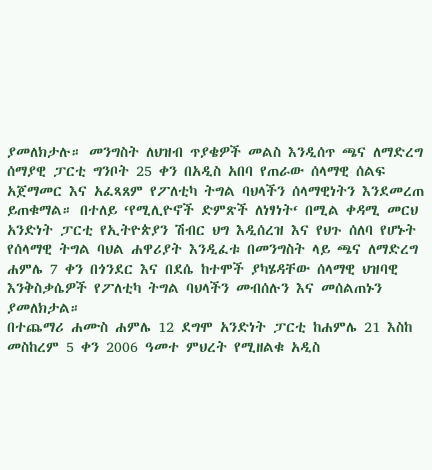ያመለክታሉ። መንግስት ለህዝብ ጥያቄዎች መልስ እንዲሰጥ ጫና ለማድረግ ሰማያዊ ፓርቲ ግንቦት 25 ቀን በአዲስ አበባ የጠራው ሰላማዊ ሰልፍ አጀማመር እና አፈጻጸም የፖለቲካ ትግል ባህላችን ሰላማዊነትን እንደመረጠ ይጠቁማል። በተለይ ‘የሚሊዮኖች ድምጽች ለነፃነት‘ በሚል ቀዳሚ መርህ አንድነት ፓርቲ የኢትዮጵያን ሽብር ህግ እዲሰረዝ እና የህጉ ሰለባ የሆኑት የሰላማዊ ትግል ባህል ሐዋሪያት እንዲፈቱ በመንግስት ላይ ጫና ለማድረግ ሐምሌ 7 ቀን በጎንደር እና በደሴ ከተሞች ያካሄዳቸው ሰላማዊ ህዝባዊ እንቅስቃሴዎች የፖለቲካ ትግል ባህላችን መብሰሉን እና መሰልጠኑን ያመለክታል።
በተጨማሪ ሐሙስ ሐምሌ 12 ደግሞ አንድነት ፓርቲ ከሐምሌ 21 እስከ መስከረም 5 ቀን 2006 ዓመተ ምህረት የሚዘልቁ አዲስ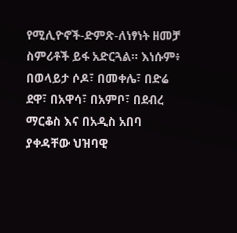የሚሊዮኖች-ድምጽ-ለነፃነት ዘመቻ ስምሪቶች ይፋ አድርጓል። እነሱም፥ በወላይታ ሶዶ፣ በመቀሌ፣ በድሬ ደዋ፣ በአዋሳ፣ በአምቦ፣ በደብረ ማርቆስ እና በአዲስ አበባ ያቀዳቸው ህዝባዊ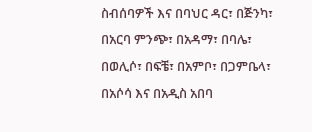ስብሰባዎች እና በባህር ዳር፣ በጅንካ፣ በአርባ ምንጭ፣ በአዳማ፣ በባሌ፣ በወሊሶ፣ በፍቼ፣ በአምቦ፣ በጋምቤላ፣ በአሶሳ እና በአዲስ አበባ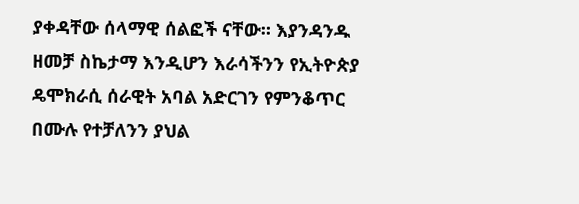ያቀዳቸው ሰላማዊ ሰልፎች ናቸው። እያንዳንዱ ዘመቻ ስኬታማ እንዲሆን እራሳችንን የኢትዮጵያ ዴሞክራሲ ሰራዊት አባል አድርገን የምንቆጥር በሙሉ የተቻለንን ያህል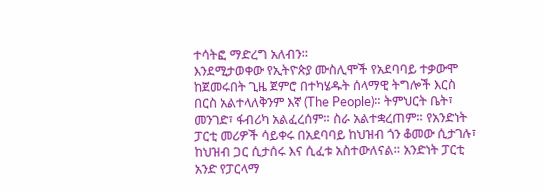ተሳትፎ ማድረግ አለብን።
እንደሚታወቀው የኢትዮጵያ ሙስሊሞች የአደባባይ ተቃውሞ ከጀመሩበት ጊዜ ጀምሮ በተካሄዱት ሰላማዊ ትግሎች እርስ በርስ አልተላለቅንም እኛ (The People)። ትምህርት ቤት፣ መንገድ፣ ፋብሪካ አልፈረሰም። ስራ አልተቋረጠም። የአንድነት ፓርቲ መሪዎች ሳይቀሩ በአደባባይ ከህዝብ ጎን ቆመው ሲታገሉ፣ ከህዝብ ጋር ሲታሰሩ እና ሲፈቱ አስተውለናል። አንድነት ፓርቲ አንድ የፓርላማ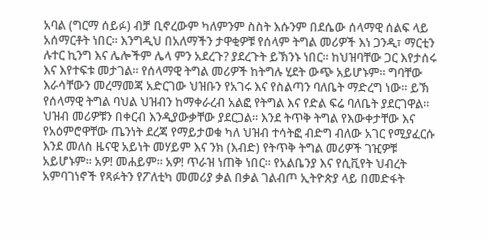አባል (ግርማ ሰይፉ) ብቻ ቢኖረውም ካለምንም ስስት እሱንም በደሴው ሰላማዊ ሰልፍ ላይ አሰማርቶት ነበር። እንግዲህ በአለማችን ታዋቂዎቹ የሰላም ትግል መሪዎች እነ ጋንዲ፣ ማርቲን ሉተር ኪንግ እና ሌሎችም ሌላ ምን አደረጉ? ያደረጉት ይኽንኑ ነበር። ከህዝባቸው ጋር እየታሰሩ እና እየተፍቱ መታገል። የሰላማዊ ትግል መሪዎች ከትግሉ ሂደት ውጭ አይሆኑም። ግባቸው እራሳቸውን መረማመጃ አድርገው ህዝቡን የአገሩ እና የስልጣን ባለቤት ማድረግ ነው። ይኽ የሰላማዊ ትግል ባህል ህዝብን ከማቀራረብ አልፎ የትግል እና የድል ፍሬ ባለቤት ያደርገዋል። ህዝብ መሪዎቹን በቀርብ እንዲያውቃቸው ያደርጋል። እንደ ትጥቅ ትግል የእውቀታቸው እና የአዕምሮዋቸው ጤንነት ደረጃ የማይታወቁ ካለ ህዝብ ተሳትፎ ብድግ ብለው አገር የሚያፈርሱ እንደ መለስ ዜናዊ አይነት መሃይም እና ንክ (እብድ) የትጥቅ ትግል መሪዎች ገዢዎቹ አይሆኑም። አዎ! መሐይም። አዎ! ጥራዝ ነጠቅ ነበር። የአልቤንያ እና የሲቪየት ህብረት አምባገነኖች የጻፉትን የፖለቲካ መመሪያ ቃል በቃል ገልብጦ ኢትዮጵያ ላይ በመድፋት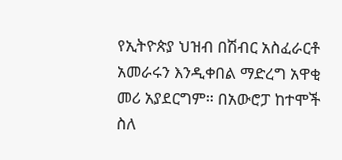የኢትዮጵያ ህዝብ በሽብር አስፈራርቶ አመራሩን እንዲቀበል ማድረግ አዋቂ መሪ አያደርግም። በአውሮፓ ከተሞች ስለ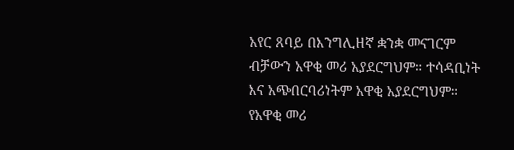አየር ጸባይ በእንግሊዘኛ ቋንቋ መናገርም ብቻውን አዋቂ መሪ አያደርግህም። ተሳዳቢነት እና አጭበርባሪነትም አዋቂ አያደርግህም። የአዋቂ መሪ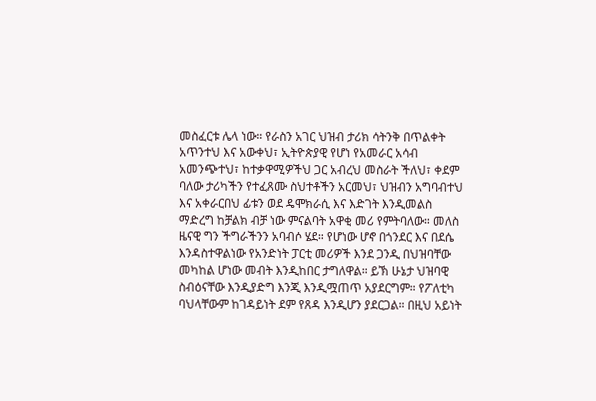መስፈርቱ ሌላ ነው። የራስን አገር ህዝብ ታሪክ ሳትንቅ በጥልቀት አጥንተህ እና አውቀህ፣ ኢትዮጵያዊ የሆነ የአመራር አሳብ አመንጭተህ፣ ከተቃዋሚዎችህ ጋር አብረህ መስራት ችለህ፣ ቀደም ባለው ታሪካችን የተፈጸሙ ስህተቶችን አርመህ፣ ህዝብን አግባብተህ እና አቀራርበህ ፊቱን ወደ ዴሞክራሲ እና እድገት እንዲመልስ ማድረግ ከቻልክ ብቻ ነው ምናልባት አዋቂ መሪ የምትባለው። መለስ ዜናዊ ግን ችግራችንን አባብሶ ሄደ። የሆነው ሆኖ በጎንደር እና በደሴ እንዳስተዋልነው የአንድነት ፓርቲ መሪዎች እንደ ጋንዲ በህዝባቸው መካከል ሆነው መብት እንዲከበር ታግለዋል። ይኽ ሁኔታ ህዝባዊ ስብዕናቸው እንዲያድግ እንጂ እንዲሟጠጥ አያደርግም። የፖለቲካ ባህላቸውም ከገዳይነት ደም የጸዳ እንዲሆን ያደርጋል። በዚህ አይነት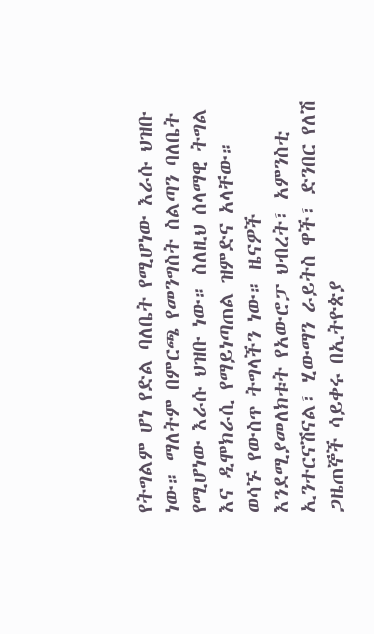የትግልም ሆነ የድል ባለቤት የሚሆነው እራሱ ህዝቡ ነው። ማለትም በምርጫ የመንግስት ስልጣን ባለቤት የሚሆነው እራሱ ህዝቡ ነው። ስለዚህ ሰላማዊ ትግል እና ዲሞክራሲ የማይነጣጠል ዝምድና አላቸው።
ወሳኙ የውስጥ ትግላችን ነው። ዜናዎች እንደሚያመለክቱት የአውሮፓ ህብረት፣ አምንስቲ ኢንተርናሽናል፣ ሂውማን ራይትስ ዋች፣ ድንበር የለሽ ጋዜጠኞች ሳይቀሩ በኢትዮጵያ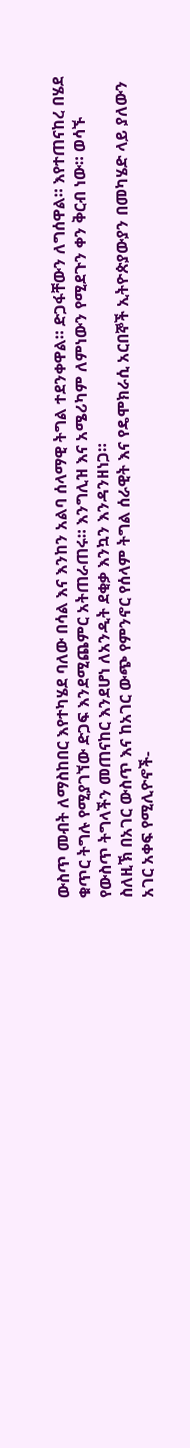ውስጥ መብት ለማስከበር እየተካሄደ ባለው በሳል እና እንከን አልባ ሰላማዊ ትግል ተደንቀዋል። ድጋፋቸውን ለግሰዋል። እየተጠናከረ በሄደ ቁጥር ትግሉ የሚያገኘው ድጋፍ እንደሚጨምር አትጠራጠሩ። እንግሊዝ እና አሜሪካም ለምነውን የሚደጉን ቀን ቅርብ ነው። ወሳኙ የውስጥ ትግላችን መጠናከር እንደሆነ ለአንዲት ደቂቃ እንኳን እንዳንዘነጋ።
ስለዚኽ በአገር ውስጥ እና ከአገር ውጭ የምንኖር የሰላም ትግል ሰራዊት እና የዴሞክራሲ አርበኞች ኢትዮጵያውያን በመካሄድ ላይ ያለውን አገር አቀፍ የሚሊዮኖች-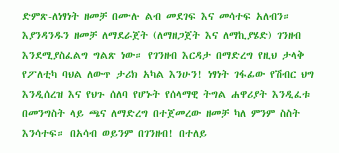ድምጽ-ለነፃነት ዘመቻ በሙሉ ልብ መደገፍ እና መሳተፍ አለብን። እያንዳንዱን ዘመቻ ለማደራጀት (ለማዘጋጀት እና ለማኪያሄድ) ገንዘብ እንደሚያስፈልግ ግልጽ ነው። የገንዘብ እርዳታ በማድረግ የዚህ ታላቅ የፖለቲካ ባህል ለውጥ ታሪክ አካል እንሁን! ነፃነት ገፋፊው የሽብር ህግ እንዲሰረዝ እና የህጉ ሰለባ የሆኑት የሰላማዊ ትግል ሐዋሪያት እንዲፈቱ በመንግስት ላይ ጫና ለማድረግ በተጀመረው ዘመቻ ካለ ምንም ስስት እንሳተፍ። በአሳብ ወይንም በገንዘብ! በተለይ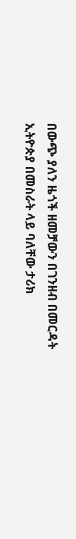በውጭ ያለን ዜጎች ዘመቻውን በገንዘብ በመርዳት ኢትዮጵያ በመስራት ላይ ባለቸው ታሪክ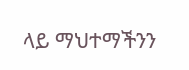ላይ ማህተማችንን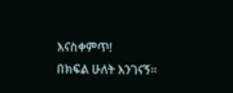እናስቀምጥ!
በክፍል ሁለት እንገናኝ።